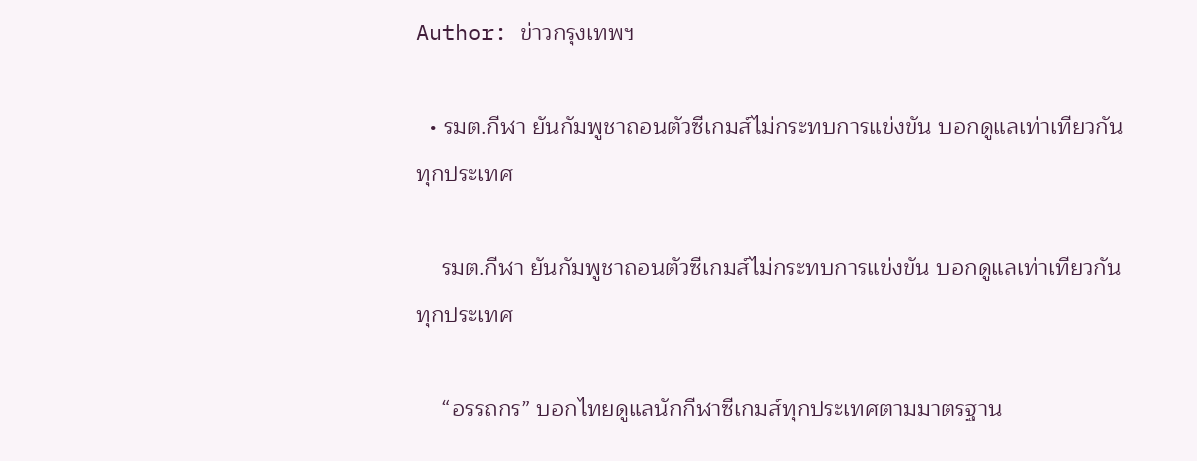Author: ข่าวกรุงเทพฯ

  • รมต.กีฬา ยันกัมพูชาถอนตัวซีเกมส์ไม่กระทบการแข่งขัน บอกดูแลเท่าเทียวกันทุกประเทศ

    รมต.กีฬา ยันกัมพูชาถอนตัวซีเกมส์ไม่กระทบการแข่งขัน บอกดูแลเท่าเทียวกันทุกประเทศ

    “อรรถกร” บอกไทยดูแลนักกีฬาซีเกมส์ทุกประเทศตามมาตรฐาน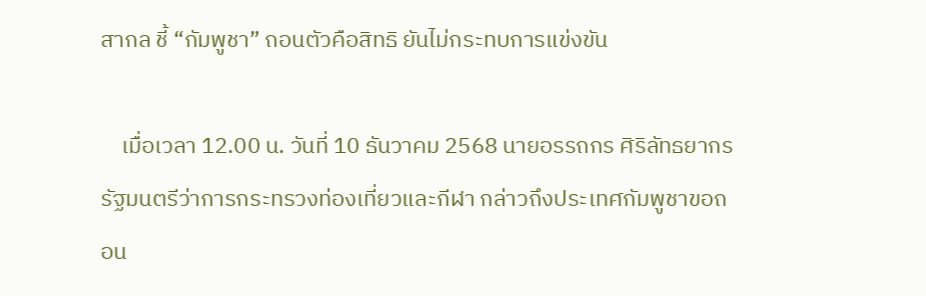สากล ชี้ “กัมพูชา” ถอนตัวคือสิทธิ ยันไม่กระทบการแข่งขัน

    เมื่อเวลา 12.00 น. วันที่ 10 ธันวาคม 2568 นายอรรถกร ศิริลัทธยากร รัฐมนตรีว่าการกระทรวงท่องเที่ยวและกีฬา กล่าวถึงประเทศกัมพูชาขอถอน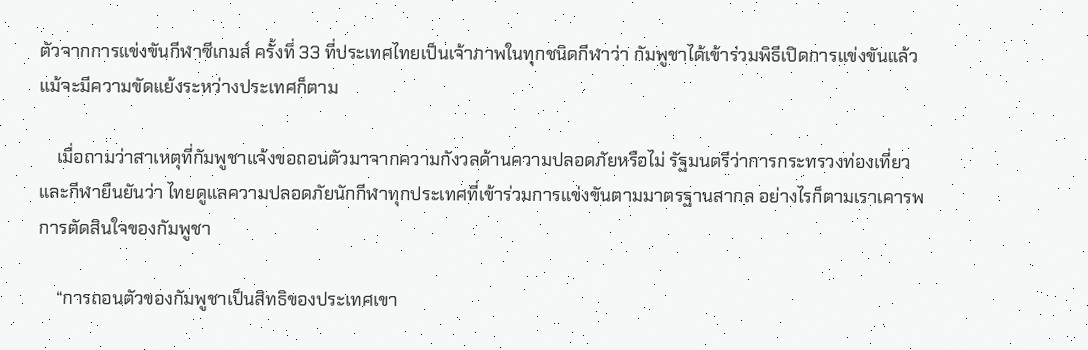ตัวจากการแข่งขันกีฬาซีเกมส์ ครั้งที่ 33 ที่ประเทศไทยเป็นเจ้าภาพในทุกชนิดกีฬาว่า กัมพูชาได้เข้าร่วมพิธีเปิดการแข่งขันแล้ว แม้จะมีความขัดแย้งระหว่างประเทศก็ตาม

    เมื่อถามว่าสาเหตุที่กัมพูชาแจ้งขอถอนตัวมาจากความกังวลด้านความปลอดภัยหรือไม่ รัฐมนตรีว่าการกระทรวงท่องเที่ยวและกีฬายืนยันว่า ไทยดูแลความปลอดภัยนักกีฬาทุกประเทศที่เข้าร่วมการแข่งขันตามมาตรฐานสากล อย่างไรก็ตามเราเคารพการตัดสินใจของกัมพูชา

    “การถอนตัวของกัมพูชาเป็นสิทธิของประเทศเขา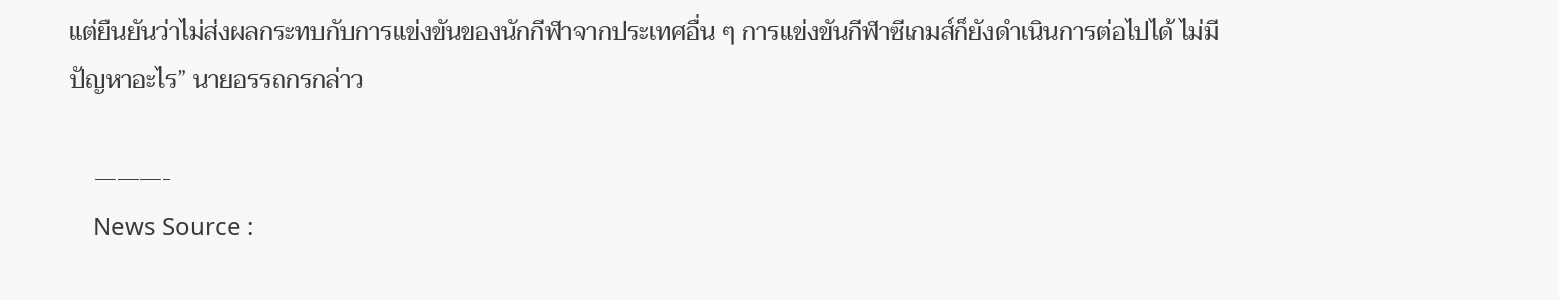แต่ยืนยันว่าไม่ส่งผลกระทบกับการแข่งขันของนักกีฬาจากประเทศอื่น ๆ การแข่งขันกีฬาซีเกมส์ก็ยังดำเนินการต่อไปได้ ไม่มีปัญหาอะไร” นายอรรถกรกล่าว

    ———-
    News Source :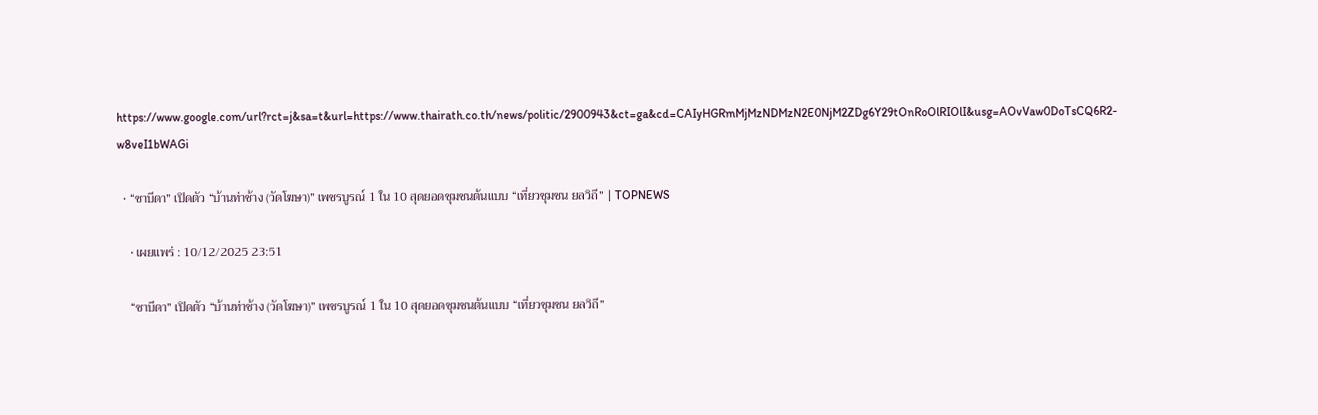https://www.google.com/url?rct=j&sa=t&url=https://www.thairath.co.th/news/politic/2900943&ct=ga&cd=CAIyHGRmMjMzNDMzN2E0NjM2ZDg6Y29tOnRoOlRIOlI&usg=AOvVaw0DoTsCQ6R2-w8veI1bWAGi

  • “ซาบีดา” เปิดตัว “บ้านท่าช้าง (วัดโฆษา)” เพชรบูรณ์ 1 ใน 10 สุดยอดชุมชนต้นแบบ “เที่ยวชุมชน ยลวิถี” | TOPNEWS

    • เผยแพร่ : 10/12/2025 23:51

    “ซาบีดา” เปิดตัว “บ้านท่าช้าง (วัดโฆษา)” เพชรบูรณ์ 1 ใน 10 สุดยอดชุมชนต้นแบบ “เที่ยวชุมชน ยลวิถี”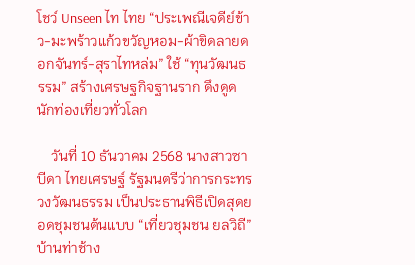โชว์ Unseen ไท ไทย “ประเพณีเจดีย์ข้าว-มะพร้าวแก้วขวัญหอม-ผ้าขิดลายดอกจันทร์-สุราไทหล่ม” ใช้ “ทุนวัฒนธรรม” สร้างเศรษฐกิจฐานราก ดึงดูดนักท่องเที่ยวทั่วโลก

    วันที่ 10 ธันวาคม 2568 นางสาวซาบีดา ไทยเศรษฐ์ รัฐมนตรีว่าการกระทรวงวัฒนธรรม เป็นประธานพิธีเปิดสุดยอดชุมชนต้นแบบ “เที่ยวชุมชน ยลวิถี” บ้านท่าช้าง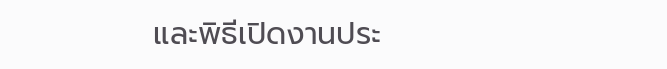และพิธีเปิดงานประ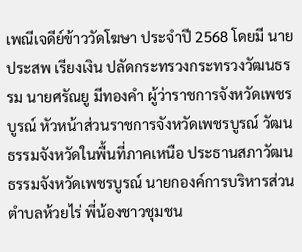เพณีเจดีย์ข้าววัดโฆษา ประจำปี 2568 โดยมี นายประสพ เรียงเงิน ปลัดกระทรวงกระทรวงวัฒนธรรม นายศรัณยู มีทองคำ ผู้ว่าราชการจังหวัดเพชรบูรณ์ หัวหน้าส่วนราชการจังหวัดเพชรบูรณ์ วัฒนธรรมจังหวัดในพื้นที่ภาคเหนือ ประธานสภาวัฒนธรรมจังหวัดเพชรบูรณ์ นายกองค์การบริหารส่วนตำบลห้วยไร่ พี่น้องชาวชุมชน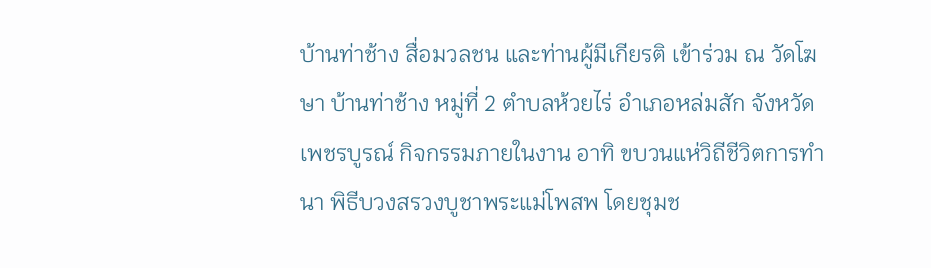บ้านท่าช้าง สื่อมวลชน และท่านผู้มีเกียรติ เข้าร่วม ณ วัดโฆษา บ้านท่าช้าง หมู่ที่ 2 ตำบลห้วยไร่ อำเภอหล่มสัก จังหวัดเพชรบูรณ์ กิจกรรมภายในงาน อาทิ ขบวนแห่วิถีชีวิตการทำนา พิธีบวงสรวงบูชาพระแม่โพสพ โดยชุมช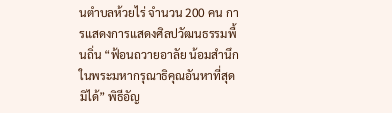นตำบลห้วยไร่ จำนวน 200 คน การแสดงการแสดงศิลปวัฒนธรรมพื้นถิ่น “ฟ้อนถวายอาลัย น้อมสำนึกในพระมหากรุณาธิคุณอันหาที่สุดมิได้” พิธีอัญ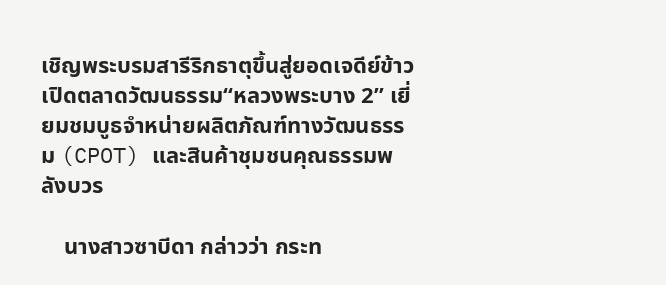เชิญพระบรมสารีริกธาตุขึ้นสู่ยอดเจดีย์ข้าว เปิดตลาดวัฒนธรรม“หลวงพระบาง 2” เยี่ยมชมบูธจำหน่ายผลิตภัณฑ์ทางวัฒนธรรม (CPOT) และสินค้าชุมชนคุณธรรมพลังบวร

    นางสาวซาบีดา กล่าวว่า กระท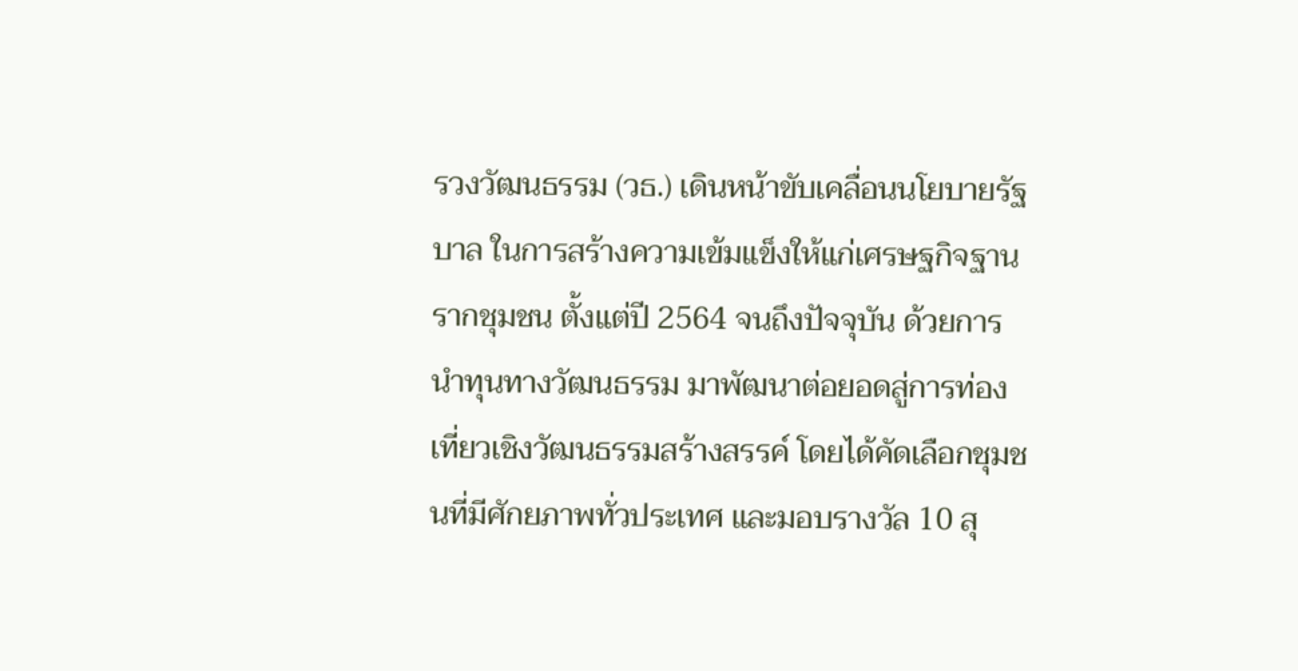รวงวัฒนธรรม (วธ.) เดินหน้าขับเคลื่อนนโยบายรัฐบาล ในการสร้างความเข้มแข็งให้แก่เศรษฐกิจฐานรากชุมชน ตั้งแต่ปี 2564 จนถึงปัจจุบัน ด้วยการนำทุนทางวัฒนธรรม มาพัฒนาต่อยอดสู่การท่องเที่ยวเชิงวัฒนธรรมสร้างสรรค์ โดยได้คัดเลือกชุมชนที่มีศักยภาพทั่วประเทศ และมอบรางวัล 10 สุ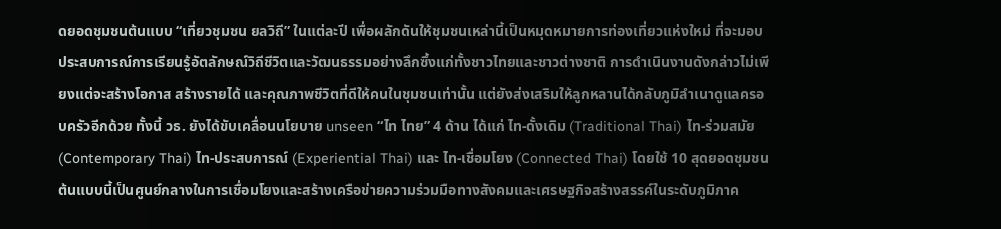ดยอดชุมชนต้นแบบ “เที่ยวชุมชน ยลวิถี” ในแต่ละปี เพื่อผลักดันให้ชุมชนเหล่านี้เป็นหมุดหมายการท่องเที่ยวแห่งใหม่ ที่จะมอบประสบการณ์การเรียนรู้อัตลักษณ์วิถีชีวิตและวัฒนธรรมอย่างลึกซึ้งแก่ทั้งชาวไทยและชาวต่างชาติ การดำเนินงานดังกล่าวไม่เพียงแต่จะสร้างโอกาส สร้างรายได้ และคุณภาพชีวิตที่ดีให้คนในชุมชนเท่านั้น แต่ยังส่งเสริมให้ลูกหลานได้กลับภูมิลำเนาดูแลครอบครัวอีกด้วย ทั้งนี้ วธ. ยังได้ขับเคลื่อนนโยบาย unseen “ไท ไทย” 4 ด้าน ได้แก่ ไท-ดั้งเดิม (Traditional Thai) ไท-ร่วมสมัย (Contemporary Thai) ไท-ประสบการณ์ (Experiential Thai) และ ไท-เชื่อมโยง (Connected Thai) โดยใช้ 10 สุดยอดชุมชนต้นแบบนี้เป็นศูนย์กลางในการเชื่อมโยงและสร้างเครือข่ายความร่วมมือทางสังคมและเศรษฐกิจสร้างสรรค์ในระดับภูมิภาค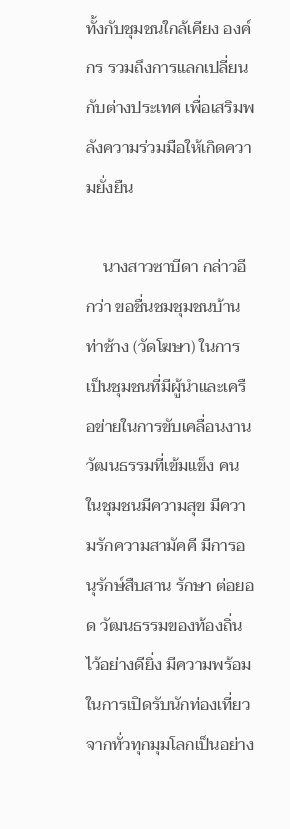ทั้งกับชุมชนใกล้เคียง องค์กร รวมถึงการแลกเปลี่ยนกับต่างประเทศ เพื่อเสริมพลังความร่วมมือให้เกิดความยั่งยืน

    นางสาวซาบีดา กล่าวอีกว่า ขอชื่นชมชุมชนบ้านท่าช้าง (วัดโฆษา) ในการเป็นชุมชนที่มีผู้นำและเครือข่ายในการขับเคลื่อนงานวัฒนธรรมที่เข้มแข็ง คนในชุมชนมีความสุข มีความรักความสามัคคี มีการอนุรักษ์สืบสาน รักษา ต่อยอด วัฒนธรรมของท้องถิ่นไว้อย่างดียิ่ง มีความพร้อมในการเปิดรับนักท่องเที่ยวจากทั่วทุกมุมโลกเป็นอย่าง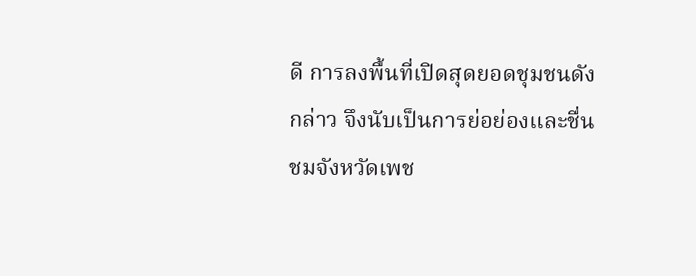ดี การลงพื้นที่เปิดสุดยอดชุมชนดังกล่าว จึงนับเป็นการย่อย่องและชื่นชมจังหวัดเพช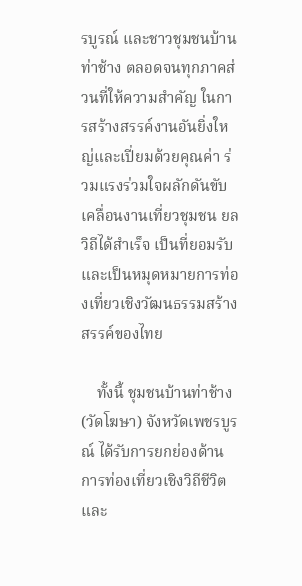รบูรณ์ และชาวชุมชนบ้านท่าช้าง ตลอดจนทุกภาคส่วนที่ให้ความสำคัญ ในการสร้างสรรค์งานอันยิ่งใหญ่และเปี่ยมด้วยคุณค่า ร่วมแรงร่วมใจผลักดันขับเคลื่อนงานเที่ยวชุมชน ยลวิถีได้สำเร็จ เป็นที่ยอมรับ และเป็นหมุดหมายการท่องเที่ยวเชิงวัฒนธรรมสร้างสรรค์ของไทย

    ทั้งนี้ ชุมชนบ้านท่าช้าง (วัดโฆษา) จังหวัดเพชรบูรณ์ ได้รับการยกย่องด้านการท่องเที่ยวเชิงวิถีชีวิตและ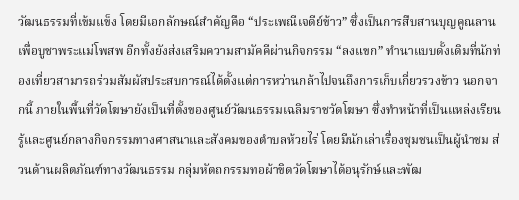วัฒนธรรมที่เข้มแข็ง โดยมีเอกลักษณ์สำคัญคือ “ประเพณีเจดีย์ข้าว” ซึ่งเป็นการสืบสานบุญคูณลานเพื่อบูชาพระแม่โพสพ อีกทั้งยังส่งเสริมความสามัคคีผ่านกิจกรรม “ลงแขก” ทำนาแบบดั้งเดิมที่นักท่องเที่ยวสามารถร่วมสัมผัสประสบการณ์ได้ตั้งแต่การหว่านกล้าไปจนถึงการเก็บเกี่ยวรวงข้าว นอกจากนี้ ภายในพื้นที่วัดโฆษายังเป็นที่ตั้งของศูนย์วัฒนธรรมเฉลิมราชวัดโฆษา ซึ่งทำหน้าที่เป็นแหล่งเรียนรู้และศูนย์กลางกิจกรรมทางศาสนาและสังคมของตำบลห้วยไร่ โดยมีนักเล่าเรื่องชุมชนเป็นผู้นำชม ส่วนด้านผลิตภัณฑ์ทางวัฒนธรรม กลุ่มหัตถกรรมทอผ้าขิดวัดโฆษาได้อนุรักษ์และพัฒ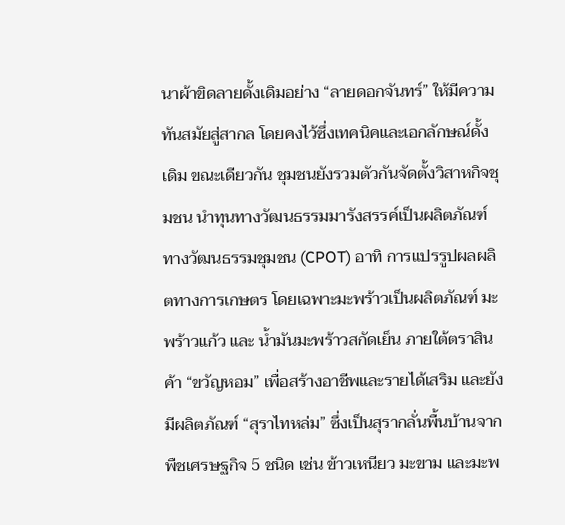นาผ้าขิดลายดั้งเดิมอย่าง “ลายดอกจันทร์” ให้มีความทันสมัยสู่สากล โดยคงไว้ซึ่งเทคนิคและเอกลักษณ์ดั้งเดิม ขณะเดียวกัน ชุมชนยังรวมตัวกันจัดตั้งวิสาหกิจชุมชน นำทุนทางวัฒนธรรมมารังสรรค์เป็นผลิตภัณฑ์ทางวัฒนธรรมชุมชน (CPOT) อาทิ การแปรรูปผลผลิตทางการเกษตร โดยเฉพาะมะพร้าวเป็นผลิตภัณฑ์ มะพร้าวแก้ว และ น้ำมันมะพร้าวสกัดเย็น ภายใต้ตราสินค้า “ขวัญหอม” เพื่อสร้างอาชีพและรายได้เสริม และยังมีผลิตภัณฑ์ “สุราไทหล่ม” ซึ่งเป็นสุรากลั่นพื้นบ้านจากพืชเศรษฐกิจ 5 ชนิด เช่น ข้าวเหนียว มะขาม และมะพ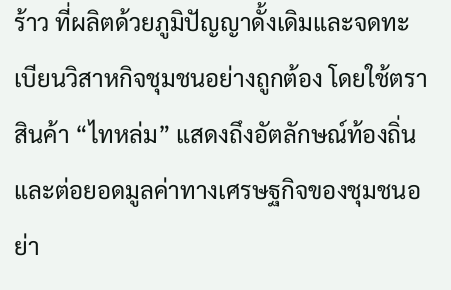ร้าว ที่ผลิตด้วยภูมิปัญญาดั้งเดิมและจดทะเบียนวิสาหกิจชุมชนอย่างถูกต้อง โดยใช้ตราสินค้า “ไทหล่ม” แสดงถึงอัตลักษณ์ท้องถิ่นและต่อยอดมูลค่าทางเศรษฐกิจของชุมชนอย่า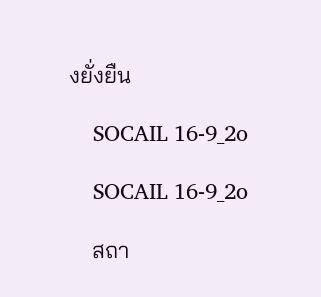งยั่งยืน

    SOCAIL 16-9_2o

    SOCAIL 16-9_2o

    สถา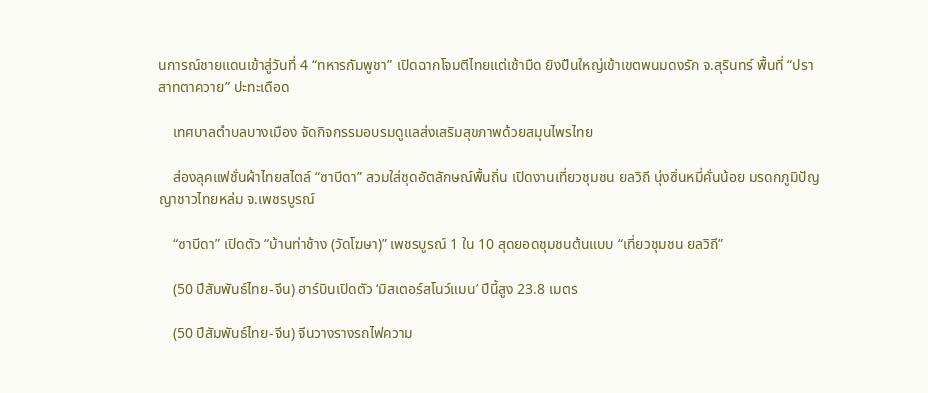นการณ์ชายแดนเข้าสู่วันที่ 4 “ทหารกัมพูชา” เปิดฉากโจมตีไทยแต่เช้ามืด ยิงปืนใหญ่เข้าเขตพนมดงรัก จ.สุรินทร์ พื้นที่ “ปราสาทตาควาย” ปะทะเดือด

    เทศบาลตำบลบางเมือง จัดกิจกรรมอบรมดูแลส่งเสริมสุขภาพด้วยสมุนไพรไทย

    ส่องลุคแฟชั่นผ้าไทยสไตล์ “ซาบีดา” สวมใส่ชุดอัตลักษณ์พื้นถิ่น เปิดงานเที่ยวชุมชน ยลวิถี นุ่งซิ่นหมี่คั่นน้อย มรดกภูมิปัญญาชาวไทยหล่ม จ.เพชรบูรณ์

    “ซาบีดา” เปิดตัว “บ้านท่าช้าง (วัดโฆษา)” เพชรบูรณ์ 1 ใน 10 สุดยอดชุมชนต้นแบบ “เที่ยวชุมชน ยลวิถี”

    (50 ปีสัมพันธ์ไทย-จีน) ฮาร์บินเปิดตัว ‘มิสเตอร์สโนว์แมน’ ปีนี้สูง 23.8 เมตร

    (50 ปีสัมพันธ์ไทย-จีน) จีนวางรางรถไฟความ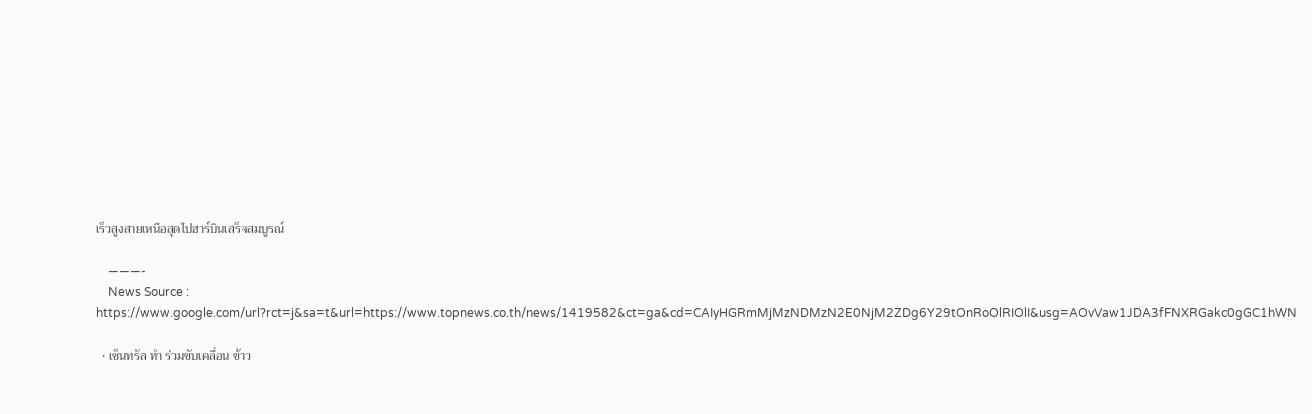เร็วสูงสายเหนือสุดไปฮาร์บินเสร็จสมบูรณ์

    ———-
    News Source : https://www.google.com/url?rct=j&sa=t&url=https://www.topnews.co.th/news/1419582&ct=ga&cd=CAIyHGRmMjMzNDMzN2E0NjM2ZDg6Y29tOnRoOlRIOlI&usg=AOvVaw1JDA3fFNXRGakc0gGC1hWN

  • เซ็นทรัล ทำ ร่วมขับเคลื่อน ข้าว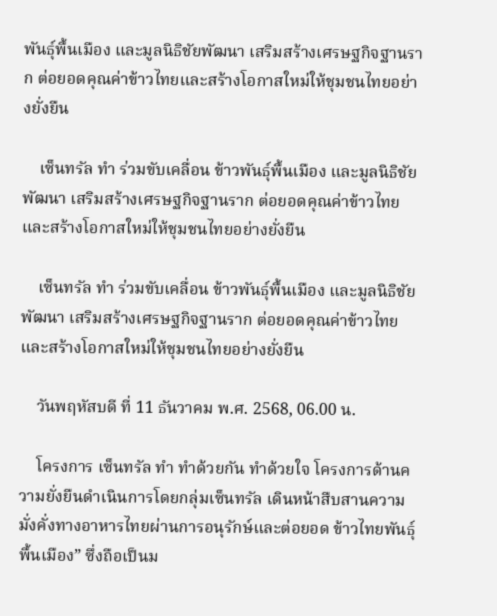พันธุ์พื้นเมือง และมูลนิธิชัยพัฒนา เสริมสร้างเศรษฐกิจฐานราก ต่อยอดคุณค่าข้าวไทยและสร้างโอกาสใหม่ให้ชุมชนไทยอย่างยั่งยืน

    เซ็นทรัล ทำ ร่วมขับเคลื่อน ข้าวพันธุ์พื้นเมือง และมูลนิธิชัยพัฒนา เสริมสร้างเศรษฐกิจฐานราก ต่อยอดคุณค่าข้าวไทยและสร้างโอกาสใหม่ให้ชุมชนไทยอย่างยั่งยืน

    เซ็นทรัล ทำ ร่วมขับเคลื่อน ข้าวพันธุ์พื้นเมือง และมูลนิธิชัยพัฒนา เสริมสร้างเศรษฐกิจฐานราก ต่อยอดคุณค่าข้าวไทยและสร้างโอกาสใหม่ให้ชุมชนไทยอย่างยั่งยืน

    วันพฤหัสบดี ที่ 11 ธันวาคม พ.ศ. 2568, 06.00 น.

    โครงการ เซ็นทรัล ทำ ทำด้วยกัน ทำด้วยใจ โครงการด้านความยั่งยืนดำเนินการโดยกลุ่มเซ็นทรัล เดินหน้าสืบสานความมั่งคั่งทางอาหารไทยผ่านการอนุรักษ์และต่อยอด ข้าวไทยพันธุ์พื้นเมือง” ซึ่งถือเป็นม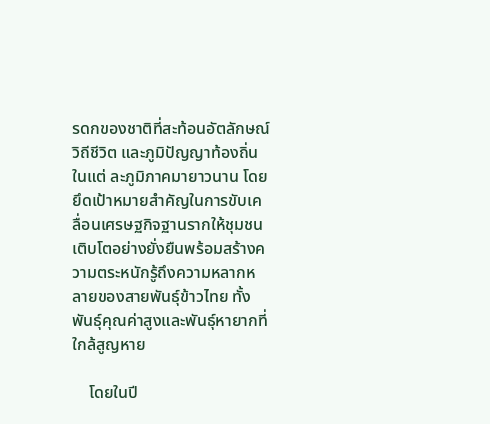รดกของชาติที่สะท้อนอัตลักษณ์ วิถีชีวิต และภูมิปัญญาท้องถิ่นในแต่ ละภูมิภาคมายาวนาน โดยยึดเป้าหมายสำคัญในการขับเคลื่อนเศรษฐกิจฐานรากให้ชุมชนเติบโตอย่างยั่งยืนพร้อมสร้างความตระหนักรู้ถึงความหลากหลายของสายพันธุ์ข้าวไทย ทั้งพันธุ์คุณค่าสูงและพันธุ์หายากที่ใกล้สูญหาย

    โดยในปี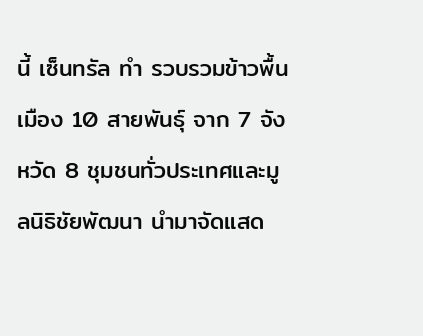นี้ เซ็นทรัล ทำ รวบรวมข้าวพื้นเมือง 10 สายพันธุ์ จาก 7 จังหวัด 8 ชุมชนทั่วประเทศและมูลนิธิชัยพัฒนา นำมาจัดแสด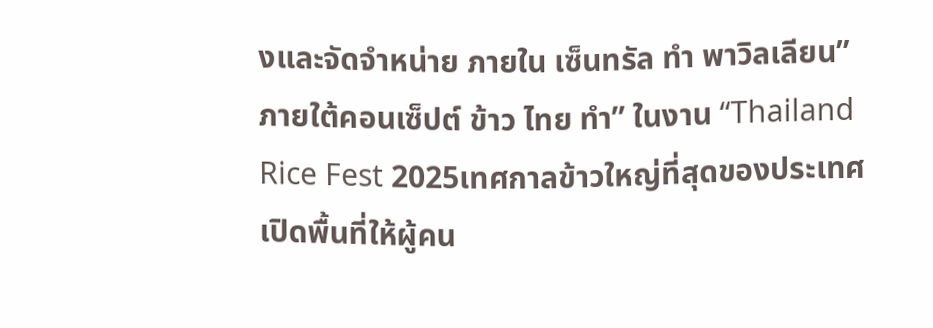งและจัดจำหน่าย ภายใน เซ็นทรัล ทำ พาวิลเลียน” ภายใต้คอนเซ็ปต์ ข้าว ไทย ทำ” ในงาน “Thailand Rice Fest 2025เทศกาลข้าวใหญ่ที่สุดของประเทศ เปิดพื้นที่ให้ผู้คน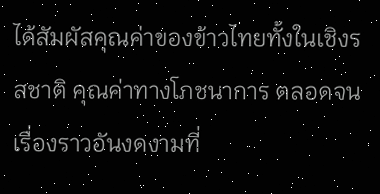ได้สัมผัสคุณค่าของข้าวไทยทั้งในเชิงรสชาติ คุณค่าทางโภชนาการ ตลอดจนเรื่องราวอันงดงามที่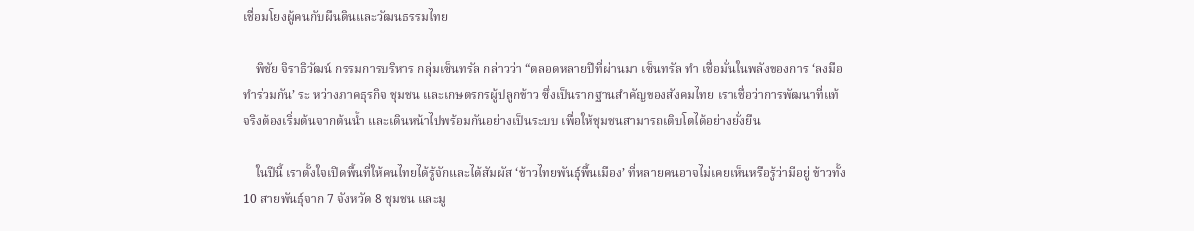เชื่อมโยงผู้คนกับผืนดินและวัฒนธรรมไทย

    พิชัย จิราธิวัฒน์ กรรมการบริหาร กลุ่มเซ็นทรัล กล่าวว่า “ตลอดหลายปีที่ผ่านมา เซ็นทรัล ทำ เชื่อมั่นในพลังของการ ‘ลงมือทำร่วมกัน’ ระ หว่างภาคธุรกิจ ชุมชน และเกษตรกรผู้ปลูกข้าว ซึ่งเป็นรากฐานสำคัญของสังคมไทย เราเชื่อว่าการพัฒนาที่แท้จริงต้องเริ่มต้นจากต้นน้ำ และเดินหน้าไปพร้อมกันอย่างเป็นระบบ เพื่อให้ชุมชนสามารถเติบโตได้อย่างยั่งยืน

    ในปีนี้ เราตั้งใจเปิดพื้นที่ให้คนไทยได้รู้จักและได้สัมผัส ‘ข้าวไทยพันธุ์พื้นเมือง’ ที่หลายคนอาจไม่เคยเห็นหรือรู้ว่ามีอยู่ ข้าวทั้ง 10 สายพันธุ์จาก 7 จังหวัด 8 ชุมชน และมู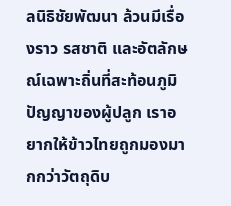ลนิธิชัยพัฒนา ล้วนมีเรื่องราว รสชาติ และอัตลักษณ์เฉพาะถิ่นที่สะท้อนภูมิปัญญาของผู้ปลูก เราอยากให้ข้าวไทยถูกมองมากกว่าวัตถุดิบ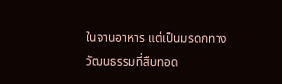ในจานอาหาร แต่เป็นมรดกทางวัฒนธรรมที่สืบทอด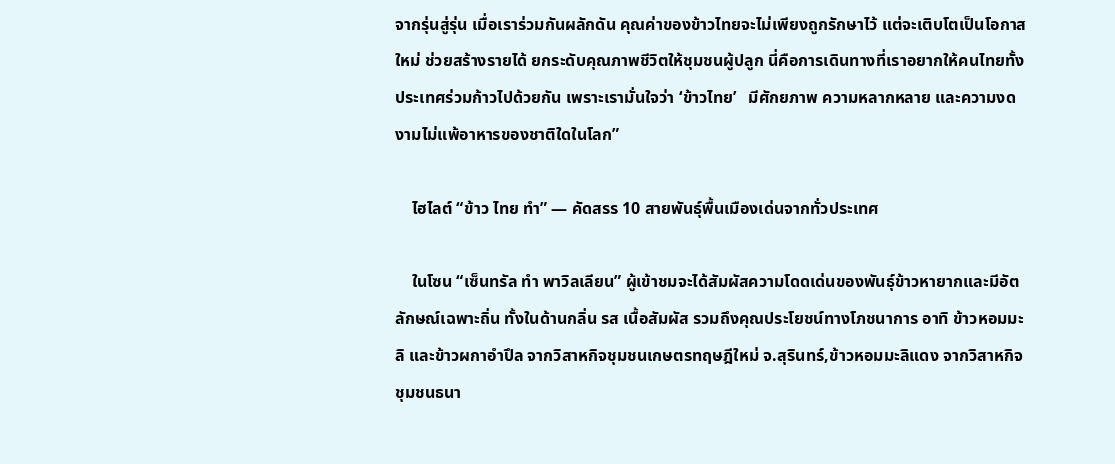จากรุ่นสู่รุ่น เมื่อเราร่วมกันผลักดัน คุณค่าของข้าวไทยจะไม่เพียงถูกรักษาไว้ แต่จะเติบโตเป็นโอกาสใหม่ ช่วยสร้างรายได้ ยกระดับคุณภาพชีวิตให้ชุมชนผู้ปลูก นี่คือการเดินทางที่เราอยากให้คนไทยทั้งประเทศร่วมก้าวไปด้วยกัน เพราะเรามั่นใจว่า ‘ข้าวไทย’   มีศักยภาพ ความหลากหลาย และความงดงามไม่แพ้อาหารของชาติใดในโลก”

    ไฮไลต์ “ข้าว ไทย ทำ” — คัดสรร 10 สายพันธุ์พื้นเมืองเด่นจากทั่วประเทศ

    ในโซน “เซ็นทรัล ทำ พาวิลเลียน” ผู้เข้าชมจะได้สัมผัสความโดดเด่นของพันธุ์ข้าวหายากและมีอัตลักษณ์เฉพาะถิ่น ทั้งในด้านกลิ่น รส เนื้อสัมผัส รวมถึงคุณประโยชน์ทางโภชนาการ อาทิ ข้าวหอมมะลิ และข้าวผกาอำปึล จากวิสาหกิจชุมชนเกษตรทฤษฎีใหม่ จ.สุรินทร์,ข้าวหอมมะลิแดง จากวิสาหกิจชุมชนธนา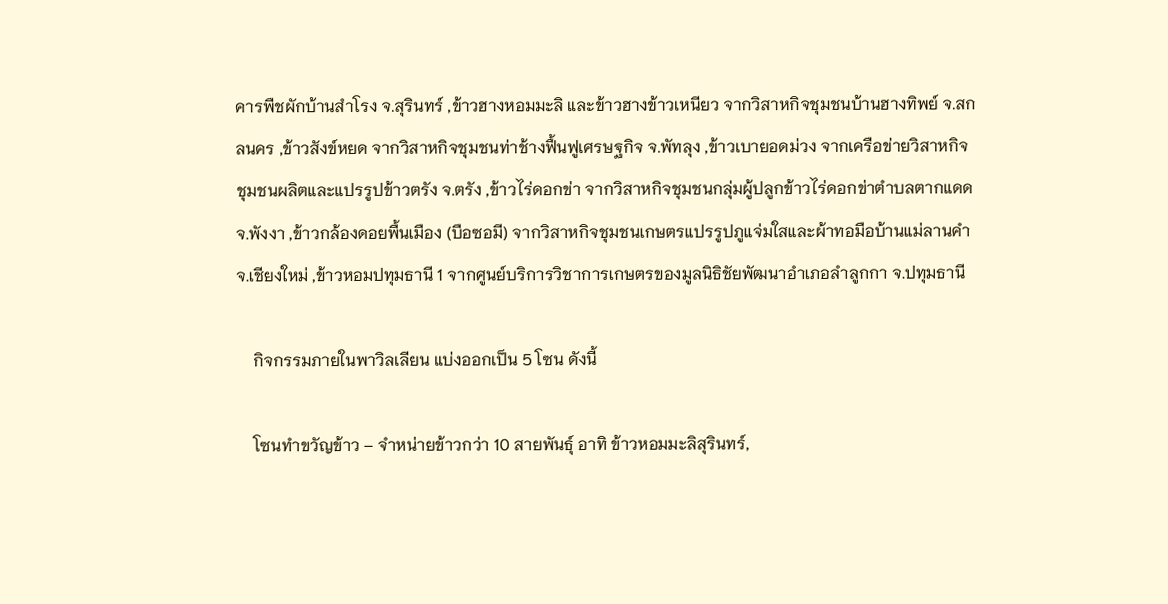คารพืชผักบ้านสำโรง จ.สุรินทร์ ,ข้าวฮางหอมมะลิ และข้าวฮางข้าวเหนียว จากวิสาหกิจชุมชนบ้านฮางทิพย์ จ.สกลนคร ,ข้าวสังข์หยด จากวิสาหกิจชุมชนท่าช้างฟื้นฟูเศรษฐกิจ จ.พัทลุง ,ข้าวเบายอดม่วง จากเครือข่ายวิสาหกิจชุมชนผลิตและแปรรูปข้าวตรัง จ.ตรัง ,ข้าวไร่ดอกข่า จากวิสาหกิจชุมชนกลุ่มผู้ปลูกข้าวไร่ดอกข่าตำบลตากแดด จ.พังงา ,ข้าวกล้องดอยพื้นเมือง (บือซอมี) จากวิสาหกิจชุมชนเกษตรแปรรูปภูแจ่มใสและผ้าทอมือบ้านแม่ลานคำ จ.เชียงใหม่ ,ข้าวหอมปทุมธานี 1 จากศูนย์บริการวิชาการเกษตรของมูลนิธิชัยพัฒนาอำเภอลำลูกกา จ.ปทุมธานี

    กิจกรรมภายในพาวิลเลียน แบ่งออกเป็น 5 โซน ดังนี้

    โซนทำขวัญข้าว – จำหน่ายข้าวกว่า 10 สายพันธุ์ อาทิ ข้าวหอมมะลิสุรินทร์,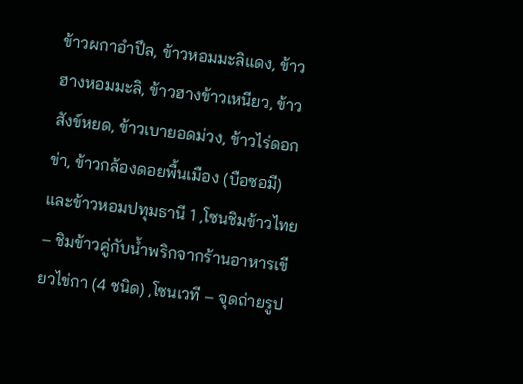ข้าวผกาอำปึล, ข้าวหอมมะลิแดง, ข้าวฮางหอมมะลิ, ข้าวฮางข้าวเหนียว, ข้าวสังข์หยด, ข้าวเบายอดม่วง, ข้าวไร่ดอกข่า, ข้าวกล้องดอยพื้นเมือง (บือซอมี) และข้าวหอมปทุมธานี 1 ,โซนชิมข้าวไทย – ชิมข้าวคู่กับน้ำพริกจากร้านอาหารเขียวไข่กา (4 ชนิด) ,โซนเวที – จุดถ่ายรูป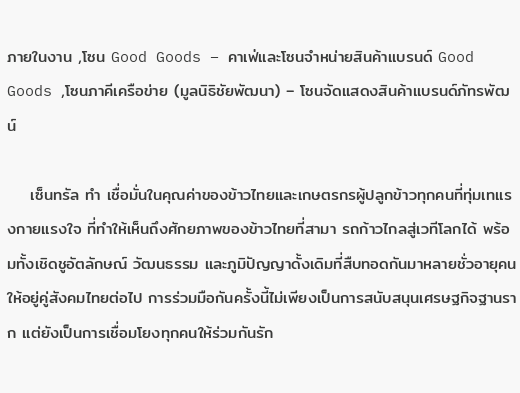ภายในงาน ,โซน Good Goods – คาเฟ่และโซนจำหน่ายสินค้าแบรนด์ Good Goods ,โซนภาคีเครือข่าย (มูลนิธิชัยพัฒนา) – โซนจัดแสดงสินค้าแบรนด์ภัทรพัฒน์

    เซ็นทรัล ทำ เชื่อมั่นในคุณค่าของข้าวไทยและเกษตรกรผู้ปลูกข้าวทุกคนที่ทุ่มเทแรงกายแรงใจ ที่ทำให้เห็นถึงศักยภาพของข้าวไทยที่สามา รถก้าวไกลสู่เวทีโลกได้ พร้อมทั้งเชิดชูอัตลักษณ์ วัฒนธรรม และภูมิปัญญาดั้งเดิมที่สืบทอดกันมาหลายชั่วอายุคนให้อยู่คู่สังคมไทยต่อไป การร่วมมือกันครั้งนี้ไม่เพียงเป็นการสนับสนุนเศรษฐกิจฐานราก แต่ยังเป็นการเชื่อมโยงทุกคนให้ร่วมกันรัก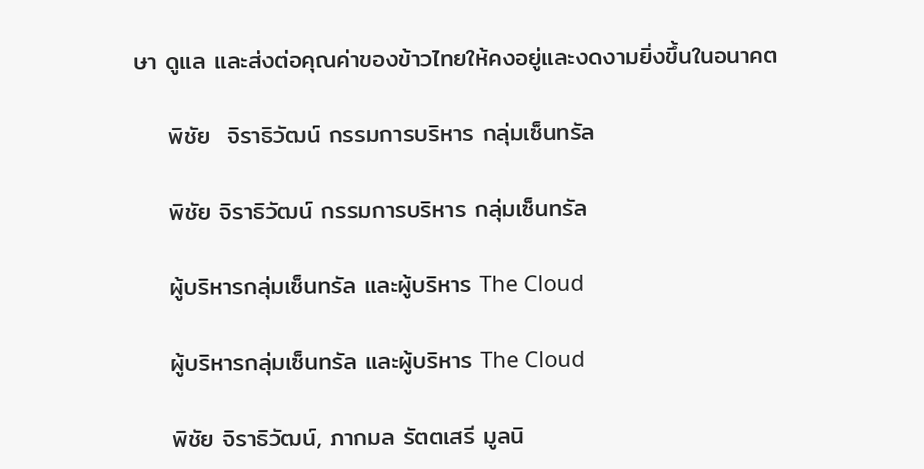ษา ดูแล และส่งต่อคุณค่าของข้าวไทยให้คงอยู่และงดงามยิ่งขึ้นในอนาคต

    พิชัย  จิราธิวัฒน์ กรรมการบริหาร กลุ่มเซ็นทรัล

    พิชัย จิราธิวัฒน์ กรรมการบริหาร กลุ่มเซ็นทรัล

    ผู้บริหารกลุ่มเซ็นทรัล และผู้บริหาร The Cloud

    ผู้บริหารกลุ่มเซ็นทรัล และผู้บริหาร The Cloud

    พิชัย จิราธิวัฒน์, ภากมล รัตตเสรี มูลนิ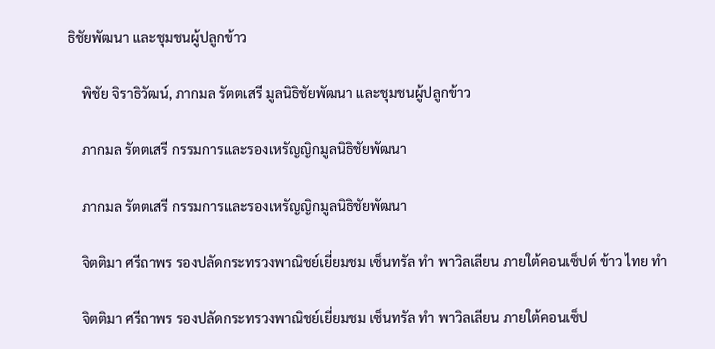ธิชัยพัฒนา และชุมชนผู้ปลูกข้าว

    พิชัย จิราธิวัฒน์, ภากมล รัตตเสรี มูลนิธิชัยพัฒนา และชุมชนผู้ปลูกข้าว

    ภากมล รัตตเสรี กรรมการและรองเหรัญญิกมูลนิธิชัยพัฒนา

    ภากมล รัตตเสรี กรรมการและรองเหรัญญิกมูลนิธิชัยพัฒนา

    จิตติมา ศรีถาพร รองปลัดกระทรวงพาณิชย์เยี่ยมชม เซ็นทรัล ทำ พาวิลเลียน ภายใต้คอนเซ็ปต์ ข้าว ไทย ทำ

    จิตติมา ศรีถาพร รองปลัดกระทรวงพาณิชย์เยี่ยมชม เซ็นทรัล ทำ พาวิลเลียน ภายใต้คอนเซ็ป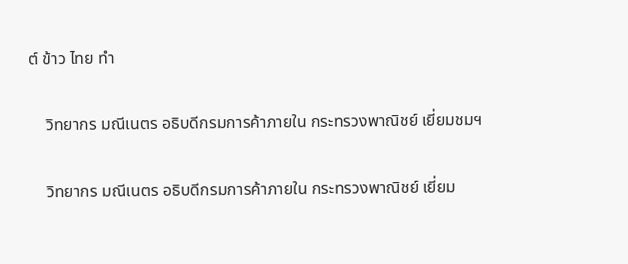ต์ ข้าว ไทย ทำ

    วิทยากร มณีเนตร อธิบดีกรมการค้าภายใน กระทรวงพาณิชย์ เยี่ยมชมฯ

    วิทยากร มณีเนตร อธิบดีกรมการค้าภายใน กระทรวงพาณิชย์ เยี่ยม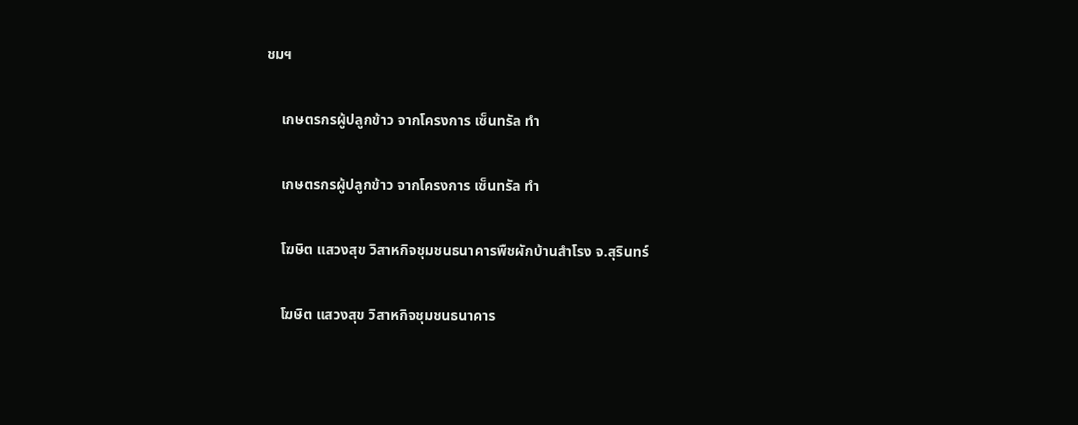ชมฯ

    เกษตรกรผู้ปลูกข้าว จากโครงการ เซ็นทรัล ทำ

    เกษตรกรผู้ปลูกข้าว จากโครงการ เซ็นทรัล ทำ

    โฆษิต แสวงสุข วิสาหกิจชุมชนธนาคารพืชผักบ้านสำโรง จ.สุรินทร์

    โฆษิต แสวงสุข วิสาหกิจชุมชนธนาคาร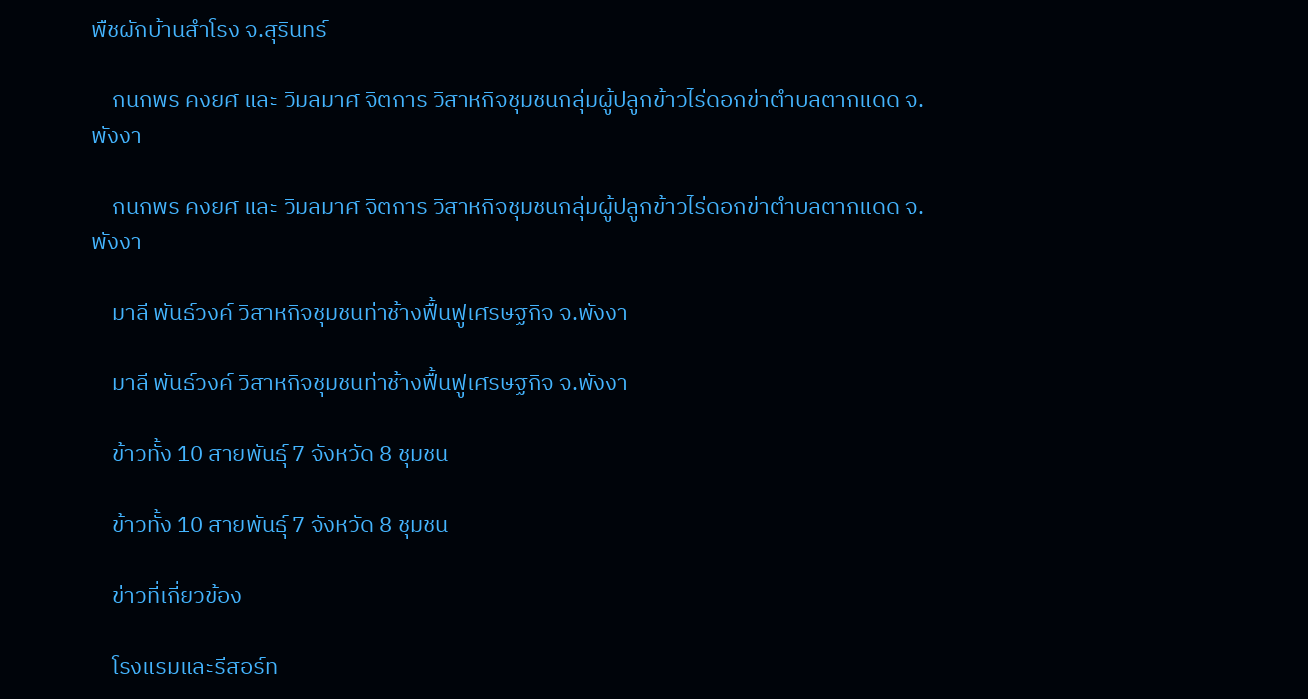พืชผักบ้านสำโรง จ.สุรินทร์

    กนกพร คงยศ และ วิมลมาศ จิตการ วิสาหกิจชุมชนกลุ่มผู้ปลูกข้าวไร่ดอกข่าตำบลตากแดด จ.พังงา

    กนกพร คงยศ และ วิมลมาศ จิตการ วิสาหกิจชุมชนกลุ่มผู้ปลูกข้าวไร่ดอกข่าตำบลตากแดด จ.พังงา

    มาลี พันธ์วงค์ วิสาหกิจชุมชนท่าช้างฟื้นฟูเศรษฐกิจ จ.พังงา

    มาลี พันธ์วงค์ วิสาหกิจชุมชนท่าช้างฟื้นฟูเศรษฐกิจ จ.พังงา

    ข้าวทั้ง 10 สายพันธุ์ 7 จังหวัด 8 ชุมชน

    ข้าวทั้ง 10 สายพันธุ์ 7 จังหวัด 8 ชุมชน

    ข่าวที่เกี่ยวข้อง

    โรงแรมและรีสอร์ท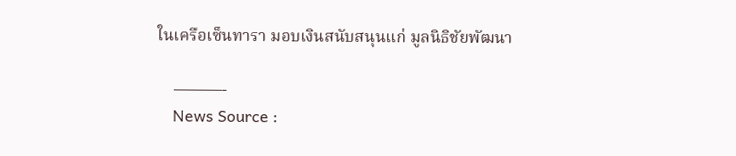ในเครือเซ็นทารา มอบเงินสนับสนุนแก่ มูลนิธิชัยพัฒนา

    ———-
    News Source :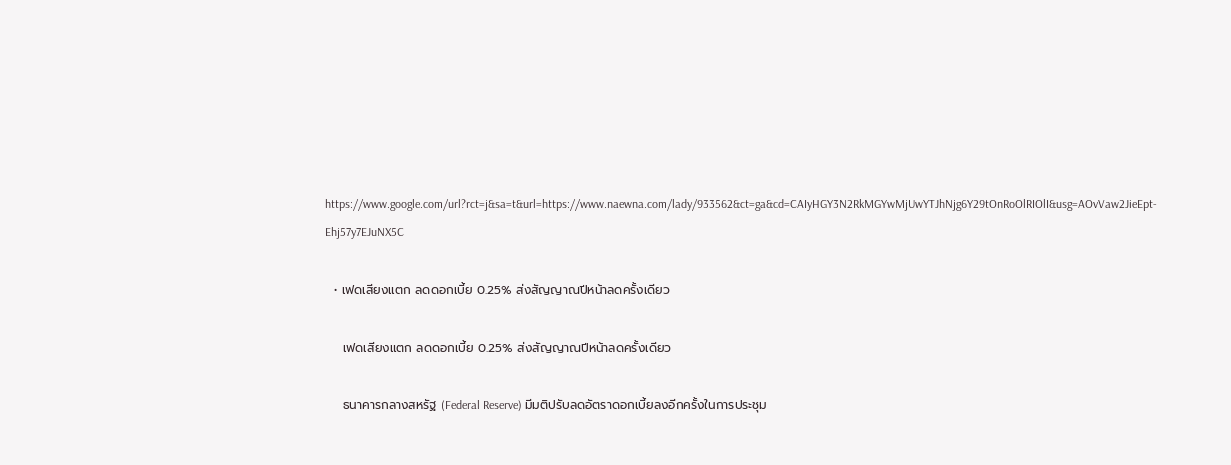https://www.google.com/url?rct=j&sa=t&url=https://www.naewna.com/lady/933562&ct=ga&cd=CAIyHGY3N2RkMGYwMjUwYTJhNjg6Y29tOnRoOlRIOlI&usg=AOvVaw2JieEpt-Ehj57y7EJuNX5C

  • เฟดเสียงแตก ลดดอกเบี้ย 0.25% ส่งสัญญาณปีหน้าลดครั้งเดียว

    เฟดเสียงแตก ลดดอกเบี้ย 0.25% ส่งสัญญาณปีหน้าลดครั้งเดียว

    ธนาคารกลางสหรัฐ (Federal Reserve) มีมติปรับลดอัตราดอกเบี้ยลงอีกครั้งในการประชุม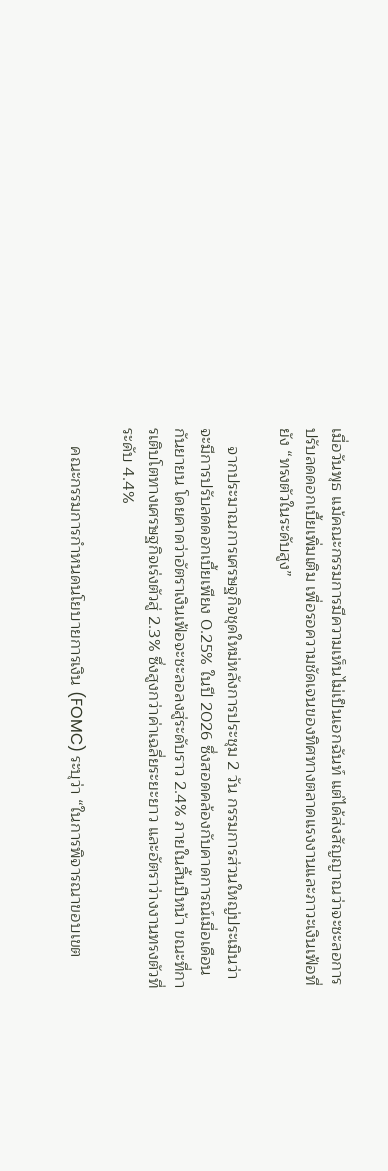เมื่อวันพุธ แม้คณะกรรมการมีความเห็นไม่เป็นเอกฉันท์ แต่ได้ส่งสัญญาณว่าจะชะลอการปรับลดดอกเบี้ยเพิ่มเติม เพื่อรอความชัดเจนของทิศทางตลาดแรงงานและภาวะเงินเฟ้อที่ยัง “ทรงตัวในระดับสูง”

    จากประมาณการเศรษฐกิจชุดใหม่หลังการประชุม 2 วัน กรรมการส่วนใหญ่ประเมินว่าจะมีการปรับลดดอกเบี้ยเพียง 0.25% ในปี 2026 ซึ่งสอดคล้องกับคาดการณ์เมื่อเดือนกันยายน โดยคาดว่าอัตราเงินเฟ้อจะชะลอลงสู่ระดับราว 2.4% ภายในสิ้นปีหน้า ขณะที่การเติบโตทางเศรษฐกิจเร่งตัวสู่ 2.3% ซึ่งสูงกว่าค่าเฉลี่ยระยะยาว และอัตราว่างงานทรงตัวที่ระดับ 4.4%

    คณะกรรมการกำหนดนโยบายการเงิน (FOMC) ระบุว่า “ในการพิจารณาขอบเขต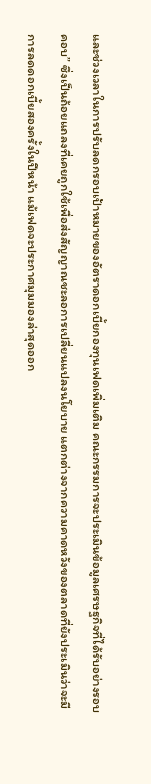และช่วงเวลาในการปรับลดกรอบเป้าหมายของอัตราดอกเบี้ยกองทุนเฟดเพิ่มเติม คณะกรรมการจะประเมินข้อมูลเศรษฐกิจที่ได้รับอย่างรอบคอบ” ซึ่งเป็นถ้อยแถลงที่เคยถูกใช้เพื่อส่งสัญญาณชะลอการเปลี่ยนแปลงนโยบาย แตกต่างจากความคาดหวังของตลาดที่ยังประเมินว่าจะมีการลดดอกเบี้ยสองครั้งในปีหน้า แม้เฟดจะประกาศมุมมองล่าสุดออก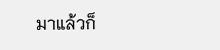มาแล้วก็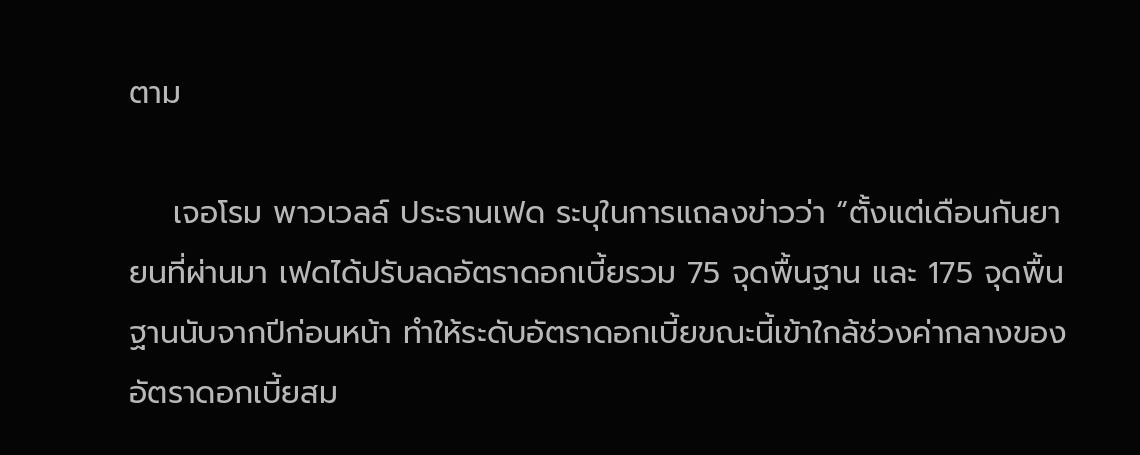ตาม

    เจอโรม พาวเวลล์ ประธานเฟด ระบุในการแถลงข่าวว่า “ตั้งแต่เดือนกันยายนที่ผ่านมา เฟดได้ปรับลดอัตราดอกเบี้ยรวม 75 จุดพื้นฐาน และ 175 จุดพื้นฐานนับจากปีก่อนหน้า ทำให้ระดับอัตราดอกเบี้ยขณะนี้เข้าใกล้ช่วงค่ากลางของอัตราดอกเบี้ยสม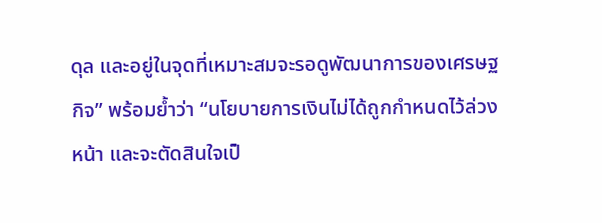ดุล และอยู่ในจุดที่เหมาะสมจะรอดูพัฒนาการของเศรษฐกิจ” พร้อมย้ำว่า “นโยบายการเงินไม่ได้ถูกกำหนดไว้ล่วงหน้า และจะตัดสินใจเป็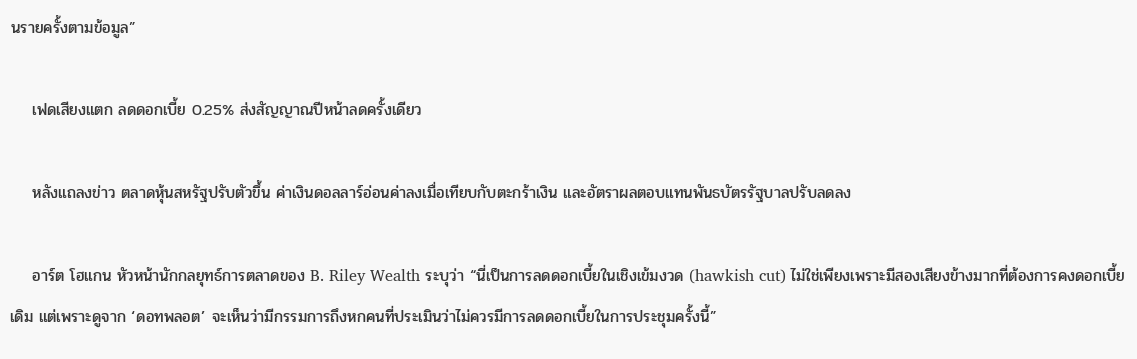นรายครั้งตามข้อมูล”

    เฟดเสียงแตก ลดดอกเบี้ย 0.25% ส่งสัญญาณปีหน้าลดครั้งเดียว

    หลังแถลงข่าว ตลาดหุ้นสหรัฐปรับตัวขึ้น ค่าเงินดอลลาร์อ่อนค่าลงเมื่อเทียบกับตะกร้าเงิน และอัตราผลตอบแทนพันธบัตรรัฐบาลปรับลดลง

    อาร์ต โฮแกน หัวหน้านักกลยุทธ์การตลาดของ B. Riley Wealth ระบุว่า “นี่เป็นการลดดอกเบี้ยในเชิงเข้มงวด (hawkish cut) ไม่ใช่เพียงเพราะมีสองเสียงข้างมากที่ต้องการคงดอกเบี้ยเดิม แต่เพราะดูจาก ‘ดอทพลอต’ จะเห็นว่ามีกรรมการถึงหกคนที่ประเมินว่าไม่ควรมีการลดดอกเบี้ยในการประชุมครั้งนี้”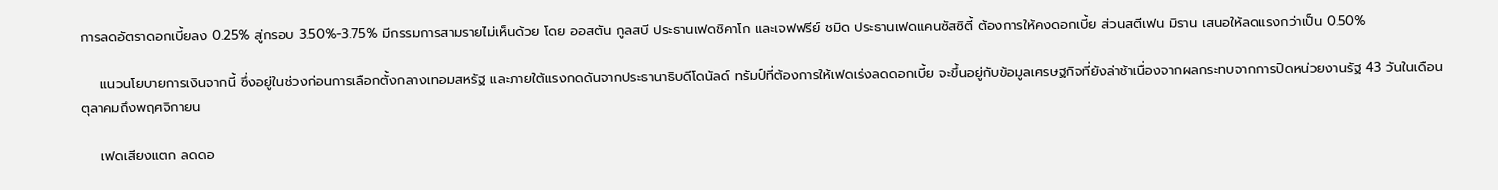การลดอัตราดอกเบี้ยลง 0.25% สู่กรอบ 3.50%-3.75% มีกรรมการสามรายไม่เห็นด้วย โดย ออสตัน กูลสบี ประธานเฟดชิคาโก และเจฟฟรีย์ ชมิด ประธานเฟดแคนซัสซิตี้ ต้องการให้คงดอกเบี้ย ส่วนสตีเฟน มิราน เสนอให้ลดแรงกว่าเป็น 0.50%

    แนวนโยบายการเงินจากนี้ ซึ่งอยู่ในช่วงก่อนการเลือกตั้งกลางเทอมสหรัฐ และภายใต้แรงกดดันจากประธานาธิบดีโดนัลด์ ทรัมป์ที่ต้องการให้เฟดเร่งลดดอกเบี้ย จะขึ้นอยู่กับข้อมูลเศรษฐกิจที่ยังล่าช้าเนื่องจากผลกระทบจากการปิดหน่วยงานรัฐ 43 วันในเดือนตุลาคมถึงพฤศจิกายน

    เฟดเสียงแตก ลดดอ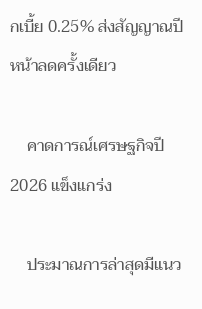กเบี้ย 0.25% ส่งสัญญาณปีหน้าลดครั้งเดียว

    คาดการณ์เศรษฐกิจปี 2026 แข็งแกร่ง

    ประมาณการล่าสุดมีแนว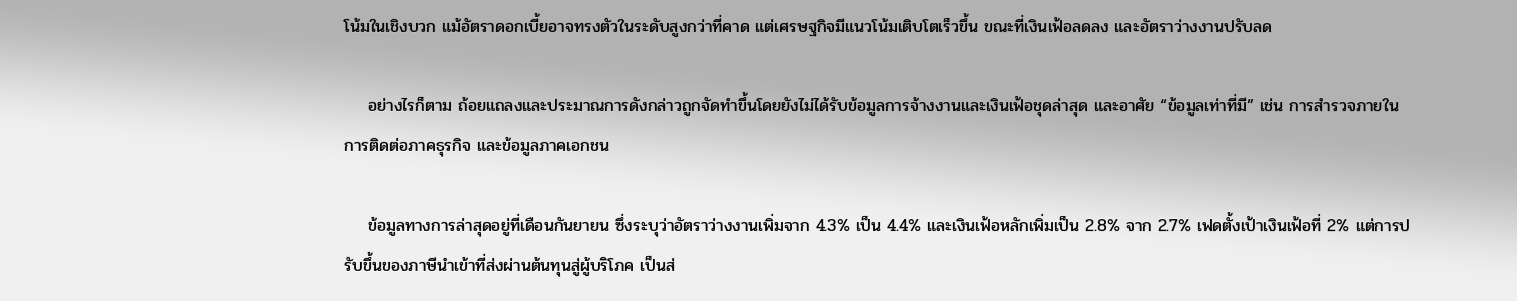โน้มในเชิงบวก แม้อัตราดอกเบี้ยอาจทรงตัวในระดับสูงกว่าที่คาด แต่เศรษฐกิจมีแนวโน้มเติบโตเร็วขึ้น ขณะที่เงินเฟ้อลดลง และอัตราว่างงานปรับลด

    อย่างไรก็ตาม ถ้อยแถลงและประมาณการดังกล่าวถูกจัดทำขึ้นโดยยังไม่ได้รับข้อมูลการจ้างงานและเงินเฟ้อชุดล่าสุด และอาศัย “ข้อมูลเท่าที่มี” เช่น การสำรวจภายใน การติดต่อภาคธุรกิจ และข้อมูลภาคเอกชน

    ข้อมูลทางการล่าสุดอยู่ที่เดือนกันยายน ซึ่งระบุว่าอัตราว่างงานเพิ่มจาก 4.3% เป็น 4.4% และเงินเฟ้อหลักเพิ่มเป็น 2.8% จาก 2.7% เฟดตั้งเป้าเงินเฟ้อที่ 2% แต่การปรับขึ้นของภาษีนำเข้าที่ส่งผ่านต้นทุนสู่ผู้บริโภค เป็นส่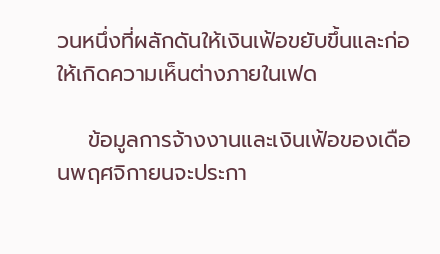วนหนึ่งที่ผลักดันให้เงินเฟ้อขยับขึ้นและก่อให้เกิดความเห็นต่างภายในเฟด

    ข้อมูลการจ้างงานและเงินเฟ้อของเดือนพฤศจิกายนจะประกา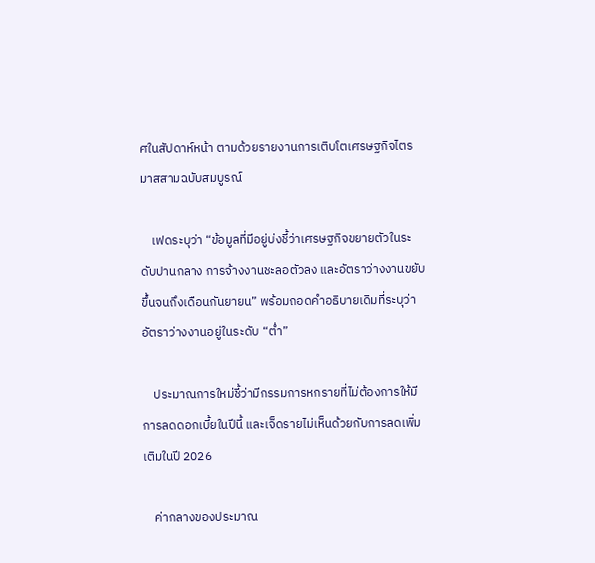ศในสัปดาห์หน้า ตามด้วยรายงานการเติบโตเศรษฐกิจไตรมาสสามฉบับสมบูรณ์

    เฟดระบุว่า “ข้อมูลที่มีอยู่บ่งชี้ว่าเศรษฐกิจขยายตัวในระดับปานกลาง การจ้างงานชะลอตัวลง และอัตราว่างงานขยับขึ้นจนถึงเดือนกันยายน” พร้อมถอดคำอธิบายเดิมที่ระบุว่าอัตราว่างงานอยู่ในระดับ “ต่ำ”

    ประมาณการใหม่ชี้ว่ามีกรรมการหกรายที่ไม่ต้องการให้มีการลดดอกเบี้ยในปีนี้ และเจ็ดรายไม่เห็นด้วยกับการลดเพิ่มเติมในปี 2026

    ค่ากลางของประมาณ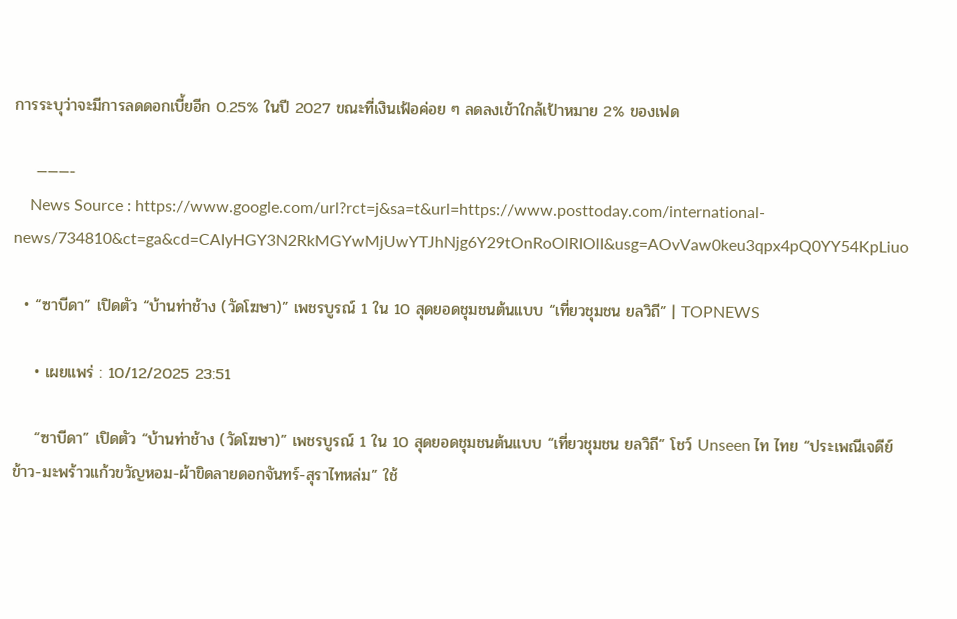การระบุว่าจะมีการลดดอกเบี้ยอีก 0.25% ในปี 2027 ขณะที่เงินเฟ้อค่อย ๆ ลดลงเข้าใกล้เป้าหมาย 2% ของเฟด

    ———-
    News Source : https://www.google.com/url?rct=j&sa=t&url=https://www.posttoday.com/international-news/734810&ct=ga&cd=CAIyHGY3N2RkMGYwMjUwYTJhNjg6Y29tOnRoOlRIOlI&usg=AOvVaw0keu3qpx4pQ0YY54KpLiuo

  • “ซาบีดา” เปิดตัว “บ้านท่าช้าง (วัดโฆษา)” เพชรบูรณ์ 1 ใน 10 สุดยอดชุมชนต้นแบบ “เที่ยวชุมชน ยลวิถี” | TOPNEWS

    • เผยแพร่ : 10/12/2025 23:51

    “ซาบีดา” เปิดตัว “บ้านท่าช้าง (วัดโฆษา)” เพชรบูรณ์ 1 ใน 10 สุดยอดชุมชนต้นแบบ “เที่ยวชุมชน ยลวิถี” โชว์ Unseen ไท ไทย “ประเพณีเจดีย์ข้าว-มะพร้าวแก้วขวัญหอม-ผ้าขิดลายดอกจันทร์-สุราไทหล่ม” ใช้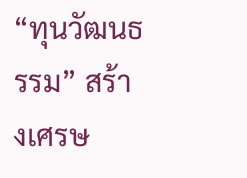“ทุนวัฒนธรรม” สร้างเศรษ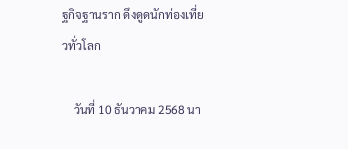ฐกิจฐานราก ดึงดูดนักท่องเที่ยวทั่วโลก

    วันที่ 10 ธันวาคม 2568 นา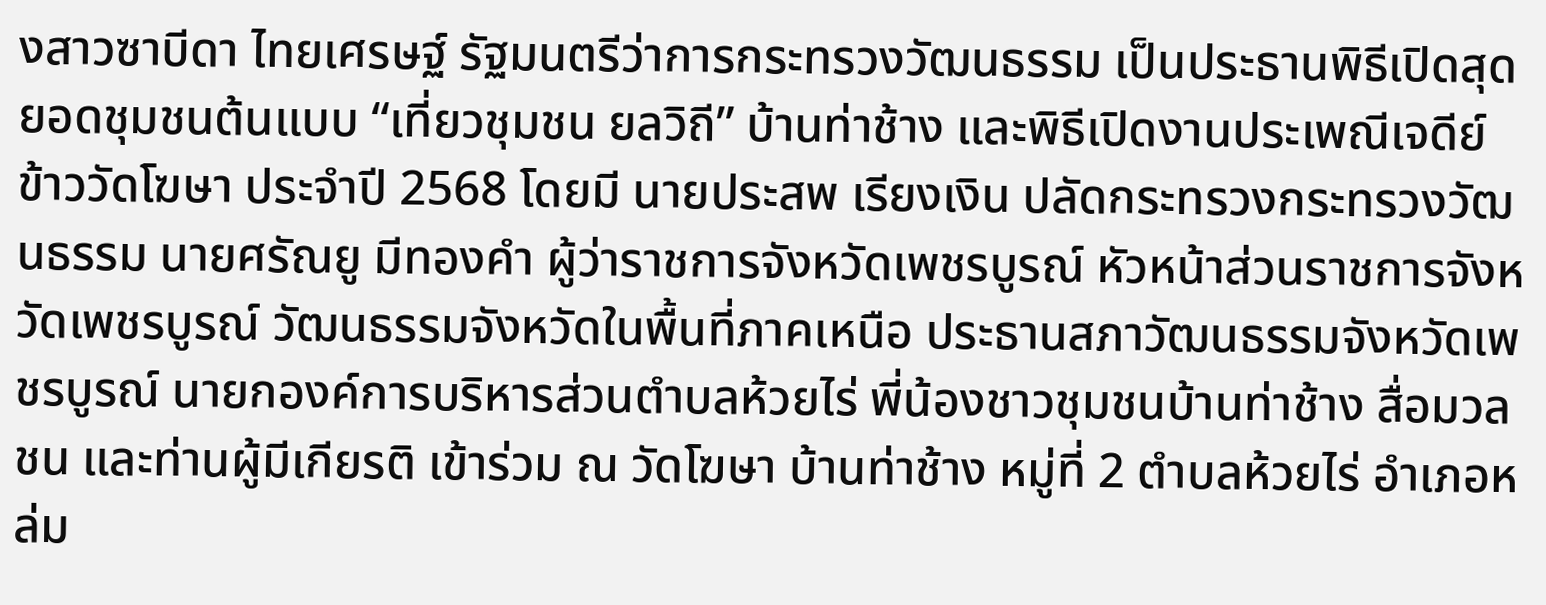งสาวซาบีดา ไทยเศรษฐ์ รัฐมนตรีว่าการกระทรวงวัฒนธรรม เป็นประธานพิธีเปิดสุดยอดชุมชนต้นแบบ “เที่ยวชุมชน ยลวิถี” บ้านท่าช้าง และพิธีเปิดงานประเพณีเจดีย์ข้าววัดโฆษา ประจำปี 2568 โดยมี นายประสพ เรียงเงิน ปลัดกระทรวงกระทรวงวัฒนธรรม นายศรัณยู มีทองคำ ผู้ว่าราชการจังหวัดเพชรบูรณ์ หัวหน้าส่วนราชการจังหวัดเพชรบูรณ์ วัฒนธรรมจังหวัดในพื้นที่ภาคเหนือ ประธานสภาวัฒนธรรมจังหวัดเพชรบูรณ์ นายกองค์การบริหารส่วนตำบลห้วยไร่ พี่น้องชาวชุมชนบ้านท่าช้าง สื่อมวลชน และท่านผู้มีเกียรติ เข้าร่วม ณ วัดโฆษา บ้านท่าช้าง หมู่ที่ 2 ตำบลห้วยไร่ อำเภอหล่ม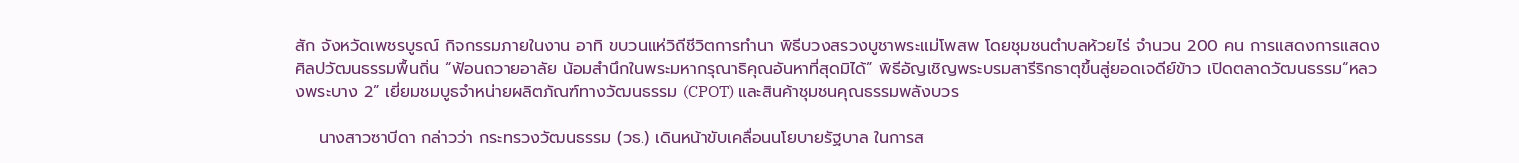สัก จังหวัดเพชรบูรณ์ กิจกรรมภายในงาน อาทิ ขบวนแห่วิถีชีวิตการทำนา พิธีบวงสรวงบูชาพระแม่โพสพ โดยชุมชนตำบลห้วยไร่ จำนวน 200 คน การแสดงการแสดงศิลปวัฒนธรรมพื้นถิ่น “ฟ้อนถวายอาลัย น้อมสำนึกในพระมหากรุณาธิคุณอันหาที่สุดมิได้” พิธีอัญเชิญพระบรมสารีริกธาตุขึ้นสู่ยอดเจดีย์ข้าว เปิดตลาดวัฒนธรรม“หลวงพระบาง 2” เยี่ยมชมบูธจำหน่ายผลิตภัณฑ์ทางวัฒนธรรม (CPOT) และสินค้าชุมชนคุณธรรมพลังบวร

    นางสาวซาบีดา กล่าวว่า กระทรวงวัฒนธรรม (วธ.) เดินหน้าขับเคลื่อนนโยบายรัฐบาล ในการส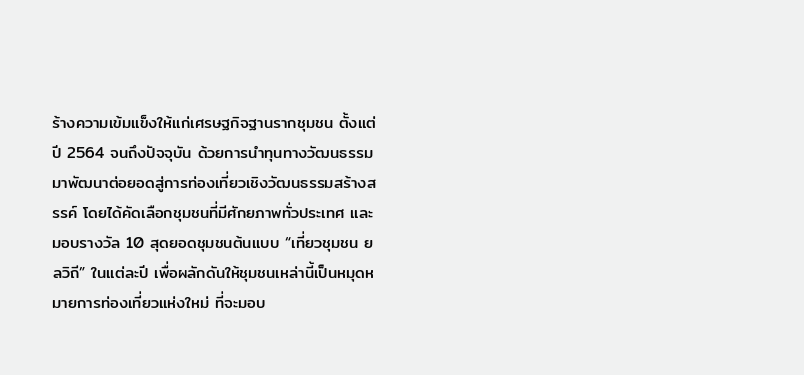ร้างความเข้มแข็งให้แก่เศรษฐกิจฐานรากชุมชน ตั้งแต่ปี 2564 จนถึงปัจจุบัน ด้วยการนำทุนทางวัฒนธรรม มาพัฒนาต่อยอดสู่การท่องเที่ยวเชิงวัฒนธรรมสร้างสรรค์ โดยได้คัดเลือกชุมชนที่มีศักยภาพทั่วประเทศ และมอบรางวัล 10 สุดยอดชุมชนต้นแบบ “เที่ยวชุมชน ยลวิถี” ในแต่ละปี เพื่อผลักดันให้ชุมชนเหล่านี้เป็นหมุดหมายการท่องเที่ยวแห่งใหม่ ที่จะมอบ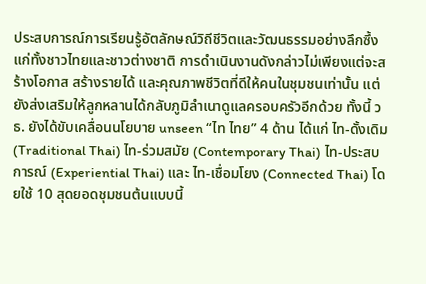ประสบการณ์การเรียนรู้อัตลักษณ์วิถีชีวิตและวัฒนธรรมอย่างลึกซึ้งแก่ทั้งชาวไทยและชาวต่างชาติ การดำเนินงานดังกล่าวไม่เพียงแต่จะสร้างโอกาส สร้างรายได้ และคุณภาพชีวิตที่ดีให้คนในชุมชนเท่านั้น แต่ยังส่งเสริมให้ลูกหลานได้กลับภูมิลำเนาดูแลครอบครัวอีกด้วย ทั้งนี้ วธ. ยังได้ขับเคลื่อนนโยบาย unseen “ไท ไทย” 4 ด้าน ได้แก่ ไท-ดั้งเดิม (Traditional Thai) ไท-ร่วมสมัย (Contemporary Thai) ไท-ประสบการณ์ (Experiential Thai) และ ไท-เชื่อมโยง (Connected Thai) โดยใช้ 10 สุดยอดชุมชนต้นแบบนี้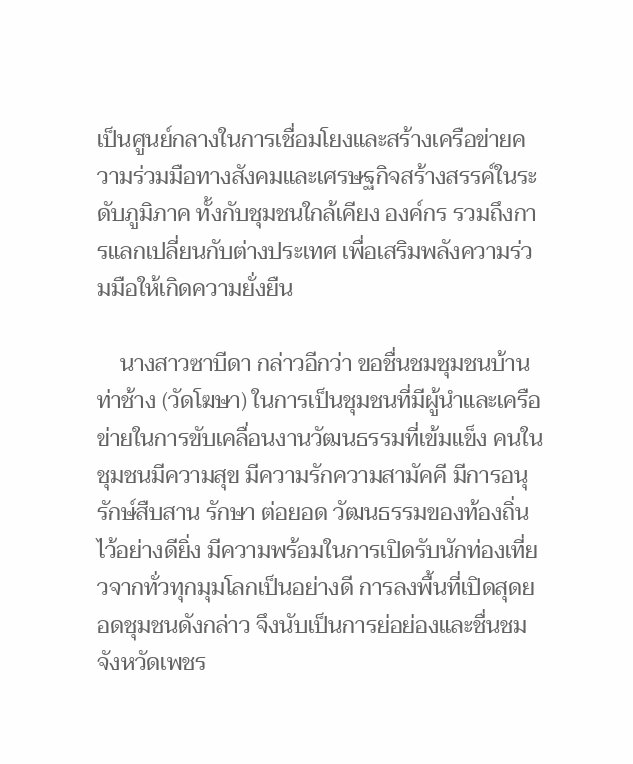เป็นศูนย์กลางในการเชื่อมโยงและสร้างเครือข่ายความร่วมมือทางสังคมและเศรษฐกิจสร้างสรรค์ในระดับภูมิภาค ทั้งกับชุมชนใกล้เคียง องค์กร รวมถึงการแลกเปลี่ยนกับต่างประเทศ เพื่อเสริมพลังความร่วมมือให้เกิดความยั่งยืน

    นางสาวซาบีดา กล่าวอีกว่า ขอชื่นชมชุมชนบ้านท่าช้าง (วัดโฆษา) ในการเป็นชุมชนที่มีผู้นำและเครือข่ายในการขับเคลื่อนงานวัฒนธรรมที่เข้มแข็ง คนในชุมชนมีความสุข มีความรักความสามัคคี มีการอนุรักษ์สืบสาน รักษา ต่อยอด วัฒนธรรมของท้องถิ่นไว้อย่างดียิ่ง มีความพร้อมในการเปิดรับนักท่องเที่ยวจากทั่วทุกมุมโลกเป็นอย่างดี การลงพื้นที่เปิดสุดยอดชุมชนดังกล่าว จึงนับเป็นการย่อย่องและชื่นชมจังหวัดเพชร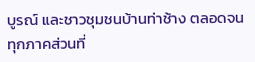บูรณ์ และชาวชุมชนบ้านท่าช้าง ตลอดจนทุกภาคส่วนที่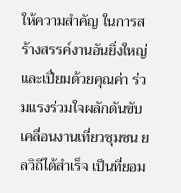ให้ความสำคัญ ในการสร้างสรรค์งานอันยิ่งใหญ่และเปี่ยมด้วยคุณค่า ร่วมแรงร่วมใจผลักดันขับเคลื่อนงานเที่ยวชุมชน ยลวิถีได้สำเร็จ เป็นที่ยอม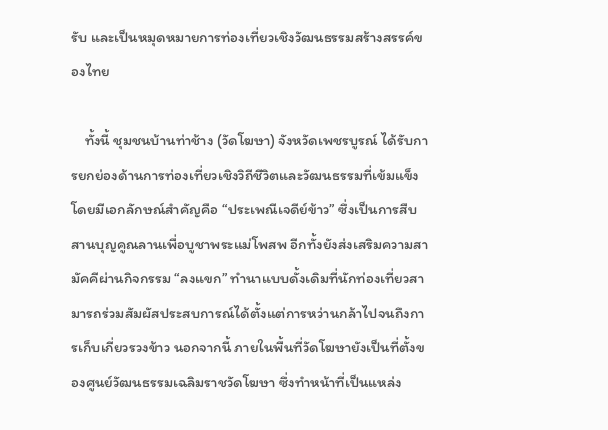รับ และเป็นหมุดหมายการท่องเที่ยวเชิงวัฒนธรรมสร้างสรรค์ของไทย

    ทั้งนี้ ชุมชนบ้านท่าช้าง (วัดโฆษา) จังหวัดเพชรบูรณ์ ได้รับการยกย่องด้านการท่องเที่ยวเชิงวิถีชีวิตและวัฒนธรรมที่เข้มแข็ง โดยมีเอกลักษณ์สำคัญคือ “ประเพณีเจดีย์ข้าว” ซึ่งเป็นการสืบสานบุญคูณลานเพื่อบูชาพระแม่โพสพ อีกทั้งยังส่งเสริมความสามัคคีผ่านกิจกรรม “ลงแขก” ทำนาแบบดั้งเดิมที่นักท่องเที่ยวสามารถร่วมสัมผัสประสบการณ์ได้ตั้งแต่การหว่านกล้าไปจนถึงการเก็บเกี่ยวรวงข้าว นอกจากนี้ ภายในพื้นที่วัดโฆษายังเป็นที่ตั้งของศูนย์วัฒนธรรมเฉลิมราชวัดโฆษา ซึ่งทำหน้าที่เป็นแหล่ง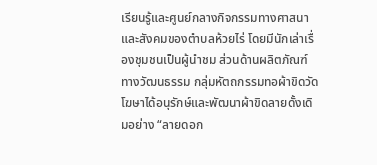เรียนรู้และศูนย์กลางกิจกรรมทางศาสนาและสังคมของตำบลห้วยไร่ โดยมีนักเล่าเรื่องชุมชนเป็นผู้นำชม ส่วนด้านผลิตภัณฑ์ทางวัฒนธรรม กลุ่มหัตถกรรมทอผ้าขิดวัดโฆษาได้อนุรักษ์และพัฒนาผ้าขิดลายดั้งเดิมอย่าง “ลายดอก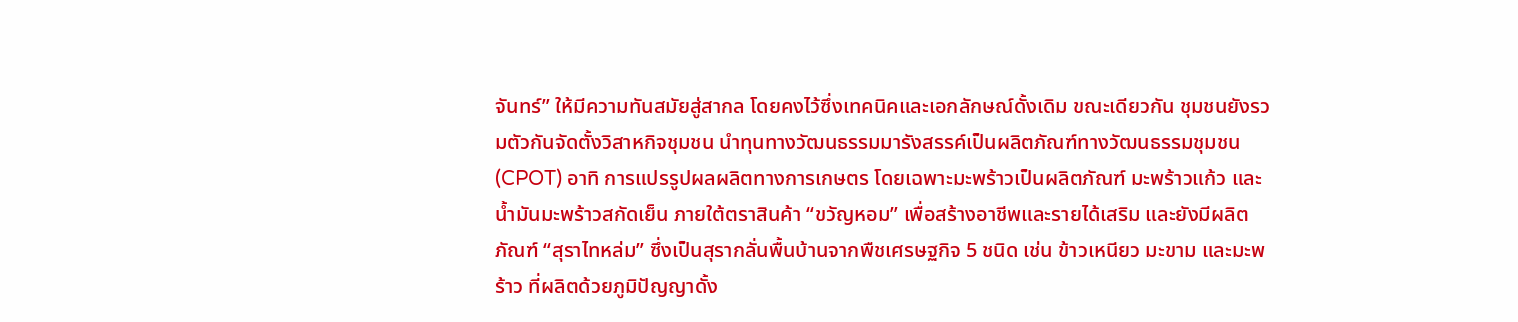จันทร์” ให้มีความทันสมัยสู่สากล โดยคงไว้ซึ่งเทคนิคและเอกลักษณ์ดั้งเดิม ขณะเดียวกัน ชุมชนยังรวมตัวกันจัดตั้งวิสาหกิจชุมชน นำทุนทางวัฒนธรรมมารังสรรค์เป็นผลิตภัณฑ์ทางวัฒนธรรมชุมชน (CPOT) อาทิ การแปรรูปผลผลิตทางการเกษตร โดยเฉพาะมะพร้าวเป็นผลิตภัณฑ์ มะพร้าวแก้ว และ น้ำมันมะพร้าวสกัดเย็น ภายใต้ตราสินค้า “ขวัญหอม” เพื่อสร้างอาชีพและรายได้เสริม และยังมีผลิตภัณฑ์ “สุราไทหล่ม” ซึ่งเป็นสุรากลั่นพื้นบ้านจากพืชเศรษฐกิจ 5 ชนิด เช่น ข้าวเหนียว มะขาม และมะพร้าว ที่ผลิตด้วยภูมิปัญญาดั้ง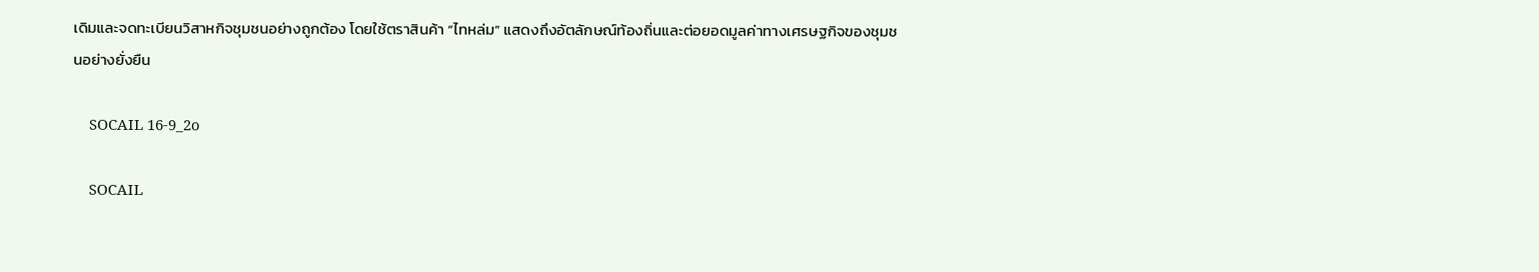เดิมและจดทะเบียนวิสาหกิจชุมชนอย่างถูกต้อง โดยใช้ตราสินค้า “ไทหล่ม” แสดงถึงอัตลักษณ์ท้องถิ่นและต่อยอดมูลค่าทางเศรษฐกิจของชุมชนอย่างยั่งยืน

    SOCAIL 16-9_2o

    SOCAIL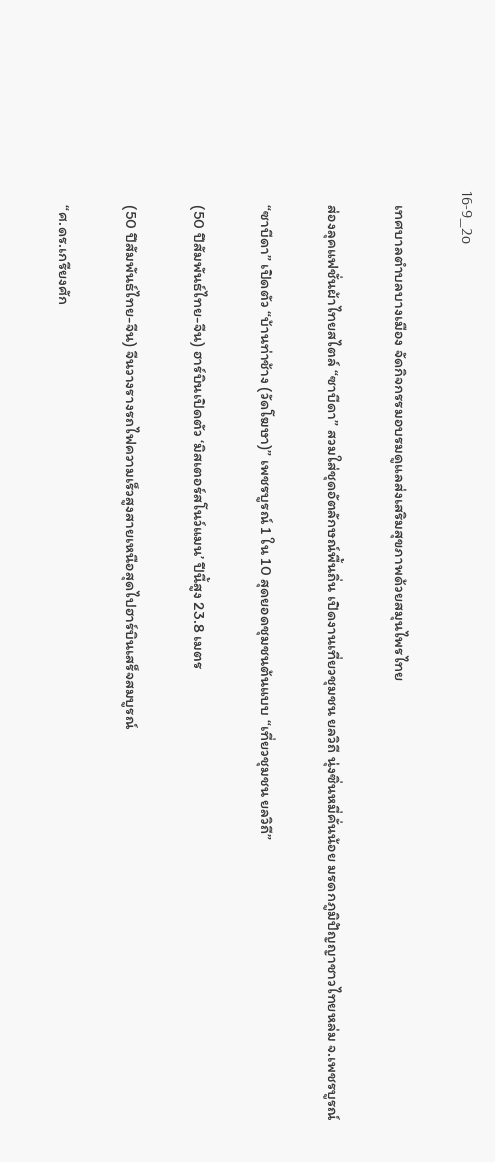16-9_2o

    เทศบาลตำบลบางเมือง จัดกิจกรรมอบรมดูแลส่งเสริมสุขภาพด้วยสมุนไพรไทย

    ส่องลุคแฟชั่นผ้าไทยสไตล์ “ซาบีดา” สวมใส่ชุดอัตลักษณ์พื้นถิ่น เปิดงานเที่ยวชุมชน ยลวิถี นุ่งซิ่นหมี่คั่นน้อย มรดกภูมิปัญญาชาวไทยหล่ม จ.เพชรบูรณ์

    “ซาบีดา” เปิดตัว “บ้านท่าช้าง (วัดโฆษา)” เพชรบูรณ์ 1 ใน 10 สุดยอดชุมชนต้นแบบ “เที่ยวชุมชน ยลวิถี”

    (50 ปีสัมพันธ์ไทย-จีน) ฮาร์บินเปิดตัว ‘มิสเตอร์สโนว์แมน’ ปีนี้สูง 23.8 เมตร

    (50 ปีสัมพันธ์ไทย-จีน) จีนวางรางรถไฟความเร็วสูงสายเหนือสุดไปฮาร์บินเสร็จสมบูรณ์

    “ศ.ดร.เกรียงศัก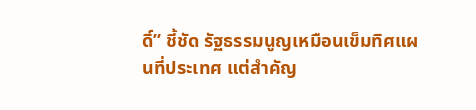ดิ์” ชี้ชัด รัฐธรรมนูญเหมือนเข็มทิศแผนที่ประเทศ แต่สำคัญ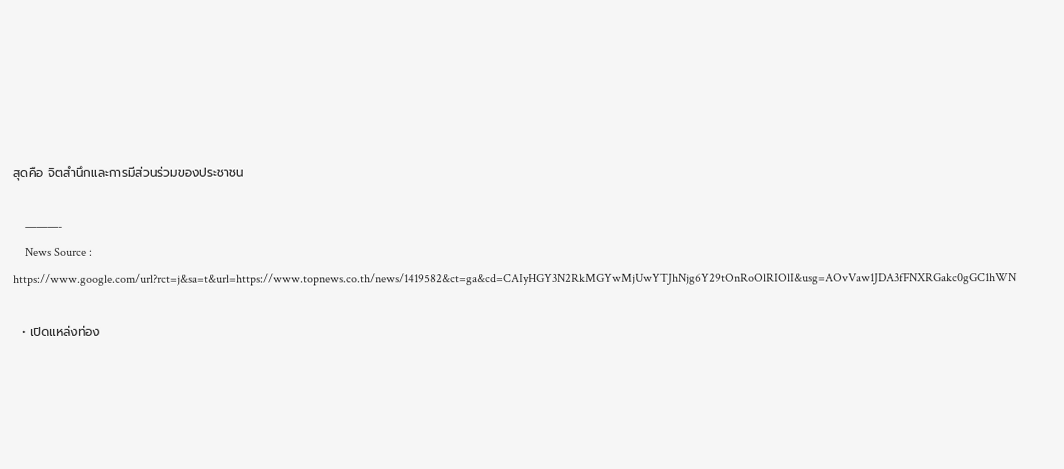สุดคือ จิตสำนึกและการมีส่วนร่วมของประชาชน

    ———-
    News Source : https://www.google.com/url?rct=j&sa=t&url=https://www.topnews.co.th/news/1419582&ct=ga&cd=CAIyHGY3N2RkMGYwMjUwYTJhNjg6Y29tOnRoOlRIOlI&usg=AOvVaw1JDA3fFNXRGakc0gGC1hWN

  • เปิดแหล่งท่อง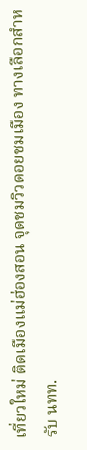เที่ยวใหม่ ติดเมืองแม่ฮ่องสอน จุดชมวิวดอยชมเมือง ทางเลือกสำหรับ นทท.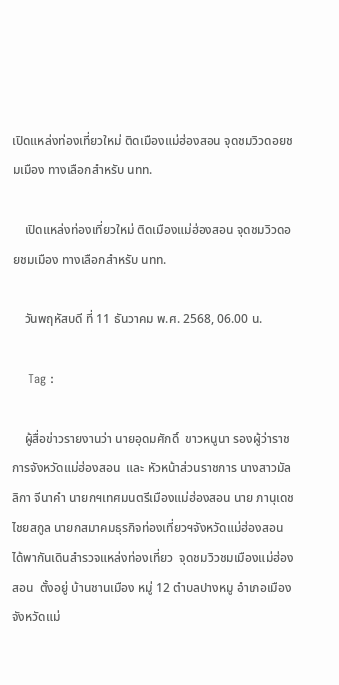เปิดแหล่งท่องเที่ยวใหม่ ติดเมืองแม่ฮ่องสอน จุดชมวิวดอยชมเมือง ทางเลือกสำหรับ นทท.

    เปิดแหล่งท่องเที่ยวใหม่ ติดเมืองแม่ฮ่องสอน จุดชมวิวดอยชมเมือง ทางเลือกสำหรับ นทท.

    วันพฤหัสบดี ที่ 11 ธันวาคม พ.ศ. 2568, 06.00 น.

    Tag :

    ผู้สื่อข่าวรายงานว่า นายอุดมศักดิ์  ขาวหนูนา รองผู้ว่าราชการจังหวัดแม่ฮ่องสอน  และ หัวหน้าส่วนราชการ นางสาวมัลลิกา จีนาคำ นายกฯเทศมนตรีเมืองแม่ฮ่องสอน นาย ภานุเดช ไชยสกูล นายกสมาคมธุรกิจท่องเที่ยวฯจังหวัดแม่ฮ่องสอน  ได้พากันเดินสำรวจแหล่งท่องเที่ยว  จุดชมวิวชมเมืองแม่ฮ่องสอน  ตั้งอยู่ บ้านชานเมือง หมู่ 12 ตำบลปางหมู อำเภอเมืองจังหวัดแม่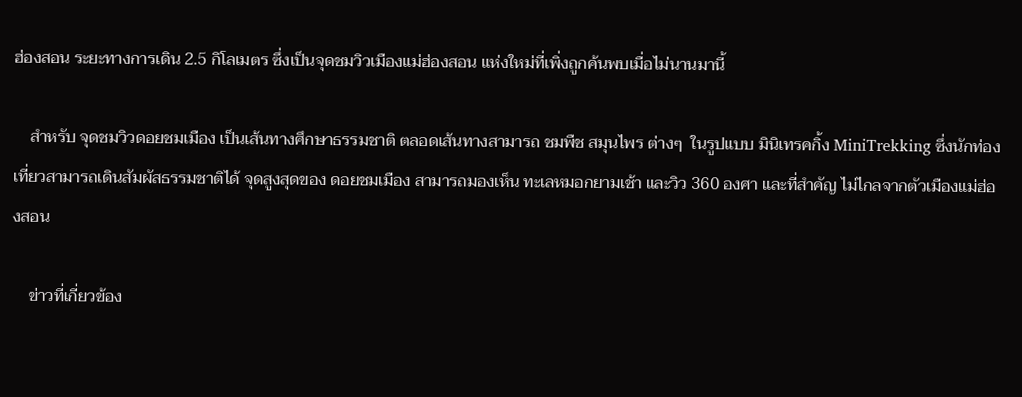ฮ่องสอน ระยะทางการเดิน 2.5 กิโลเมตร ซึ่งเป็นจุดชมวิวเมืองแม่ฮ่องสอน แห่งใหม่ที่เพิ่งถูกค้นพบเมื่อไม่นานมานี้

    สำหรับ จุดชมวิวดอยชมเมือง เป็นเส้นทางศึกษาธรรมชาติ ตลอดเส้นทางสามารถ ชมพืช สมุนไพร ต่างๆ  ในรูปแบบ มินิเทรคกิ้ง MiniTrekking ซึ่งนักท่องเที่ยวสามารถเดินสัมผัสธรรมชาติได้ จุดสูงสุดของ ดอยชมเมือง สามารถมองเห็น ทะเลหมอกยามเช้า และวิว 360 องศา และที่สำคัญ ไม่ไกลจากตัวเมืองแม่ฮ่องสอน

    ข่าวที่เกี่ยวข้อง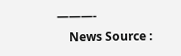———-
    News Source :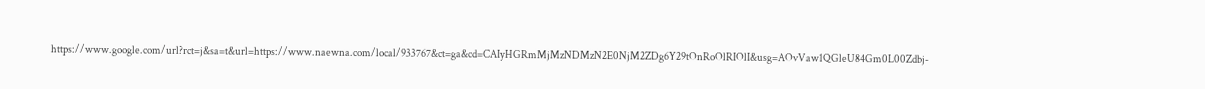https://www.google.com/url?rct=j&sa=t&url=https://www.naewna.com/local/933767&ct=ga&cd=CAIyHGRmMjMzNDMzN2E0NjM2ZDg6Y29tOnRoOlRIOlI&usg=AOvVaw1QGleU84Gm0L00Zdbj-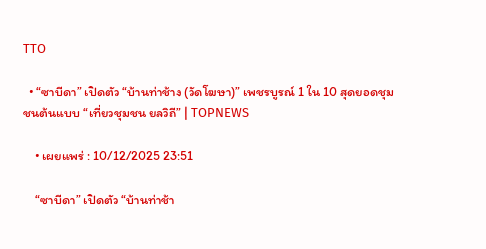TTO

  • “ซาบีดา” เปิดตัว “บ้านท่าช้าง (วัดโฆษา)” เพชรบูรณ์ 1 ใน 10 สุดยอดชุมชนต้นแบบ “เที่ยวชุมชน ยลวิถี” | TOPNEWS

    • เผยแพร่ : 10/12/2025 23:51

    “ซาบีดา” เปิดตัว “บ้านท่าช้า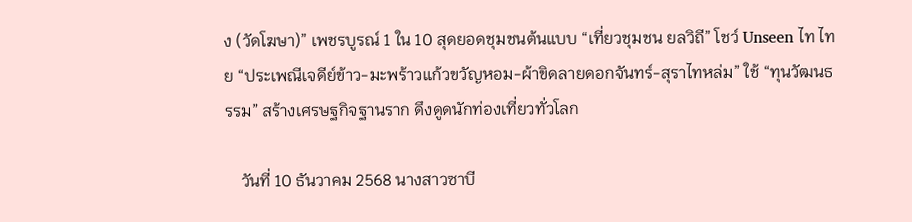ง (วัดโฆษา)” เพชรบูรณ์ 1 ใน 10 สุดยอดชุมชนต้นแบบ “เที่ยวชุมชน ยลวิถี” โชว์ Unseen ไท ไทย “ประเพณีเจดีย์ข้าว-มะพร้าวแก้วขวัญหอม-ผ้าขิดลายดอกจันทร์-สุราไทหล่ม” ใช้ “ทุนวัฒนธรรม” สร้างเศรษฐกิจฐานราก ดึงดูดนักท่องเที่ยวทั่วโลก

    วันที่ 10 ธันวาคม 2568 นางสาวซาบี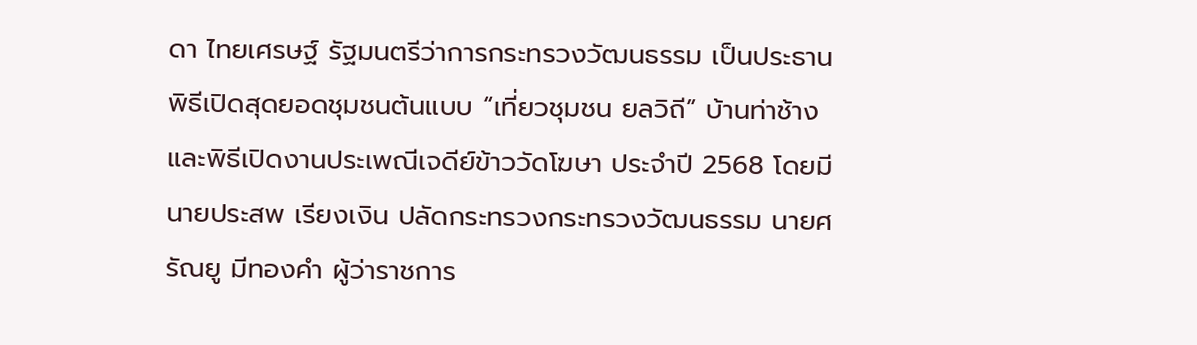ดา ไทยเศรษฐ์ รัฐมนตรีว่าการกระทรวงวัฒนธรรม เป็นประธานพิธีเปิดสุดยอดชุมชนต้นแบบ “เที่ยวชุมชน ยลวิถี” บ้านท่าช้าง และพิธีเปิดงานประเพณีเจดีย์ข้าววัดโฆษา ประจำปี 2568 โดยมี นายประสพ เรียงเงิน ปลัดกระทรวงกระทรวงวัฒนธรรม นายศรัณยู มีทองคำ ผู้ว่าราชการ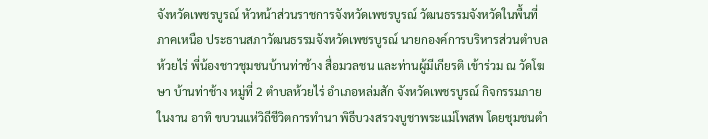จังหวัดเพชรบูรณ์ หัวหน้าส่วนราชการจังหวัดเพชรบูรณ์ วัฒนธรรมจังหวัดในพื้นที่ภาคเหนือ ประธานสภาวัฒนธรรมจังหวัดเพชรบูรณ์ นายกองค์การบริหารส่วนตำบลห้วยไร่ พี่น้องชาวชุมชนบ้านท่าช้าง สื่อมวลชน และท่านผู้มีเกียรติ เข้าร่วม ณ วัดโฆษา บ้านท่าช้าง หมู่ที่ 2 ตำบลห้วยไร่ อำเภอหล่มสัก จังหวัดเพชรบูรณ์ กิจกรรมภายในงาน อาทิ ขบวนแห่วิถีชีวิตการทำนา พิธีบวงสรวงบูชาพระแม่โพสพ โดยชุมชนตำ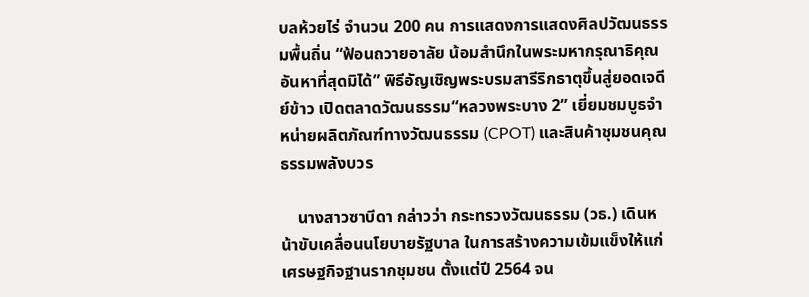บลห้วยไร่ จำนวน 200 คน การแสดงการแสดงศิลปวัฒนธรรมพื้นถิ่น “ฟ้อนถวายอาลัย น้อมสำนึกในพระมหากรุณาธิคุณอันหาที่สุดมิได้” พิธีอัญเชิญพระบรมสารีริกธาตุขึ้นสู่ยอดเจดีย์ข้าว เปิดตลาดวัฒนธรรม“หลวงพระบาง 2” เยี่ยมชมบูธจำหน่ายผลิตภัณฑ์ทางวัฒนธรรม (CPOT) และสินค้าชุมชนคุณธรรมพลังบวร

    นางสาวซาบีดา กล่าวว่า กระทรวงวัฒนธรรม (วธ.) เดินหน้าขับเคลื่อนนโยบายรัฐบาล ในการสร้างความเข้มแข็งให้แก่เศรษฐกิจฐานรากชุมชน ตั้งแต่ปี 2564 จน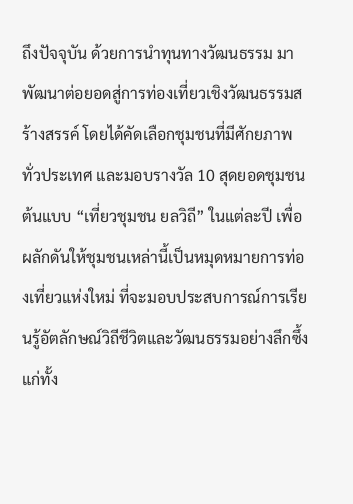ถึงปัจจุบัน ด้วยการนำทุนทางวัฒนธรรม มาพัฒนาต่อยอดสู่การท่องเที่ยวเชิงวัฒนธรรมสร้างสรรค์ โดยได้คัดเลือกชุมชนที่มีศักยภาพทั่วประเทศ และมอบรางวัล 10 สุดยอดชุมชนต้นแบบ “เที่ยวชุมชน ยลวิถี” ในแต่ละปี เพื่อผลักดันให้ชุมชนเหล่านี้เป็นหมุดหมายการท่องเที่ยวแห่งใหม่ ที่จะมอบประสบการณ์การเรียนรู้อัตลักษณ์วิถีชีวิตและวัฒนธรรมอย่างลึกซึ้งแก่ทั้ง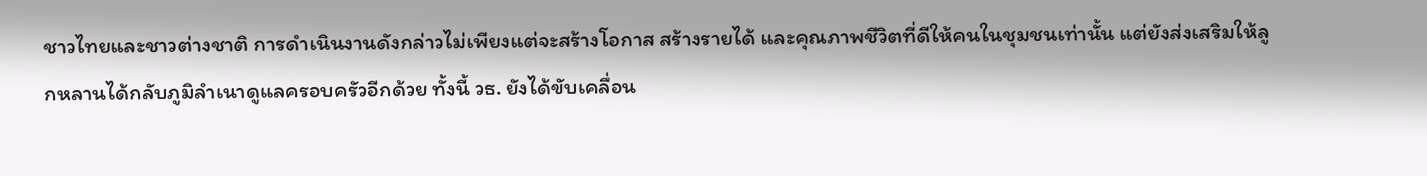ชาวไทยและชาวต่างชาติ การดำเนินงานดังกล่าวไม่เพียงแต่จะสร้างโอกาส สร้างรายได้ และคุณภาพชีวิตที่ดีให้คนในชุมชนเท่านั้น แต่ยังส่งเสริมให้ลูกหลานได้กลับภูมิลำเนาดูแลครอบครัวอีกด้วย ทั้งนี้ วธ. ยังได้ขับเคลื่อน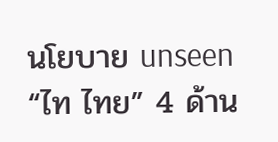นโยบาย unseen “ไท ไทย” 4 ด้าน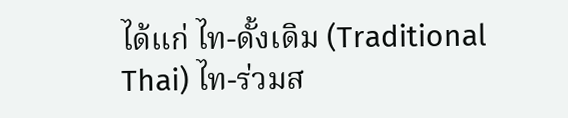ได้แก่ ไท-ดั้งเดิม (Traditional Thai) ไท-ร่วมส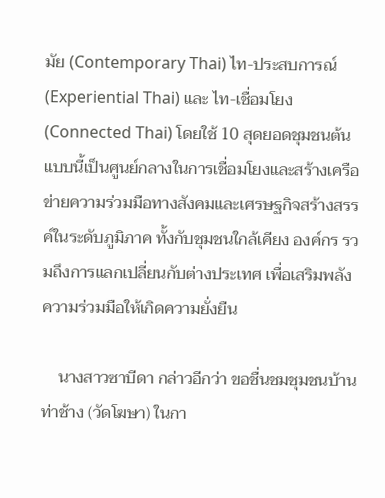มัย (Contemporary Thai) ไท-ประสบการณ์ (Experiential Thai) และ ไท-เชื่อมโยง (Connected Thai) โดยใช้ 10 สุดยอดชุมชนต้นแบบนี้เป็นศูนย์กลางในการเชื่อมโยงและสร้างเครือข่ายความร่วมมือทางสังคมและเศรษฐกิจสร้างสรรค์ในระดับภูมิภาค ทั้งกับชุมชนใกล้เคียง องค์กร รวมถึงการแลกเปลี่ยนกับต่างประเทศ เพื่อเสริมพลังความร่วมมือให้เกิดความยั่งยืน

    นางสาวซาบีดา กล่าวอีกว่า ขอชื่นชมชุมชนบ้านท่าช้าง (วัดโฆษา) ในกา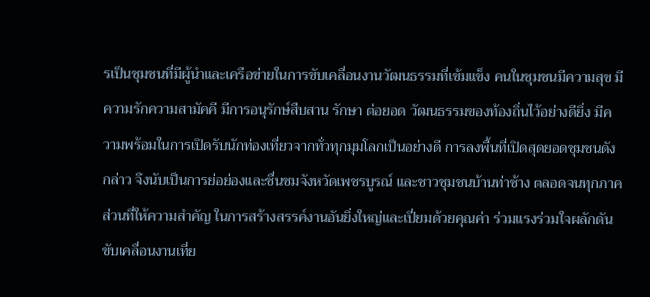รเป็นชุมชนที่มีผู้นำและเครือข่ายในการขับเคลื่อนงานวัฒนธรรมที่เข้มแข็ง คนในชุมชนมีความสุข มีความรักความสามัคคี มีการอนุรักษ์สืบสาน รักษา ต่อยอด วัฒนธรรมของท้องถิ่นไว้อย่างดียิ่ง มีความพร้อมในการเปิดรับนักท่องเที่ยวจากทั่วทุกมุมโลกเป็นอย่างดี การลงพื้นที่เปิดสุดยอดชุมชนดังกล่าว จึงนับเป็นการย่อย่องและชื่นชมจังหวัดเพชรบูรณ์ และชาวชุมชนบ้านท่าช้าง ตลอดจนทุกภาคส่วนที่ให้ความสำคัญ ในการสร้างสรรค์งานอันยิ่งใหญ่และเปี่ยมด้วยคุณค่า ร่วมแรงร่วมใจผลักดันขับเคลื่อนงานเที่ย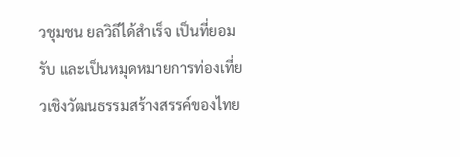วชุมชน ยลวิถีได้สำเร็จ เป็นที่ยอมรับ และเป็นหมุดหมายการท่องเที่ยวเชิงวัฒนธรรมสร้างสรรค์ของไทย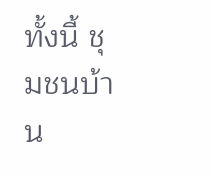ทั้งนี้ ชุมชนบ้าน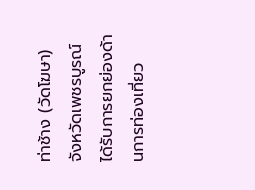ท่าช้าง (วัดโฆษา) จังหวัดเพชรบูรณ์ ได้รับการยกย่องด้านการท่องเที่ยว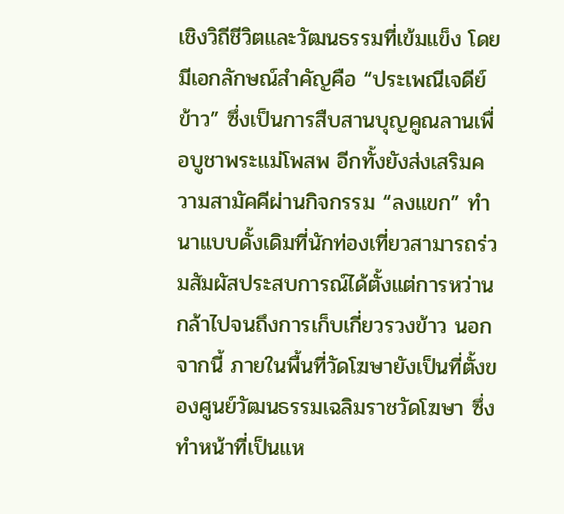เชิงวิถีชีวิตและวัฒนธรรมที่เข้มแข็ง โดยมีเอกลักษณ์สำคัญคือ “ประเพณีเจดีย์ข้าว” ซึ่งเป็นการสืบสานบุญคูณลานเพื่อบูชาพระแม่โพสพ อีกทั้งยังส่งเสริมความสามัคคีผ่านกิจกรรม “ลงแขก” ทำนาแบบดั้งเดิมที่นักท่องเที่ยวสามารถร่วมสัมผัสประสบการณ์ได้ตั้งแต่การหว่านกล้าไปจนถึงการเก็บเกี่ยวรวงข้าว นอกจากนี้ ภายในพื้นที่วัดโฆษายังเป็นที่ตั้งของศูนย์วัฒนธรรมเฉลิมราชวัดโฆษา ซึ่งทำหน้าที่เป็นแห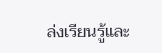ล่งเรียนรู้และ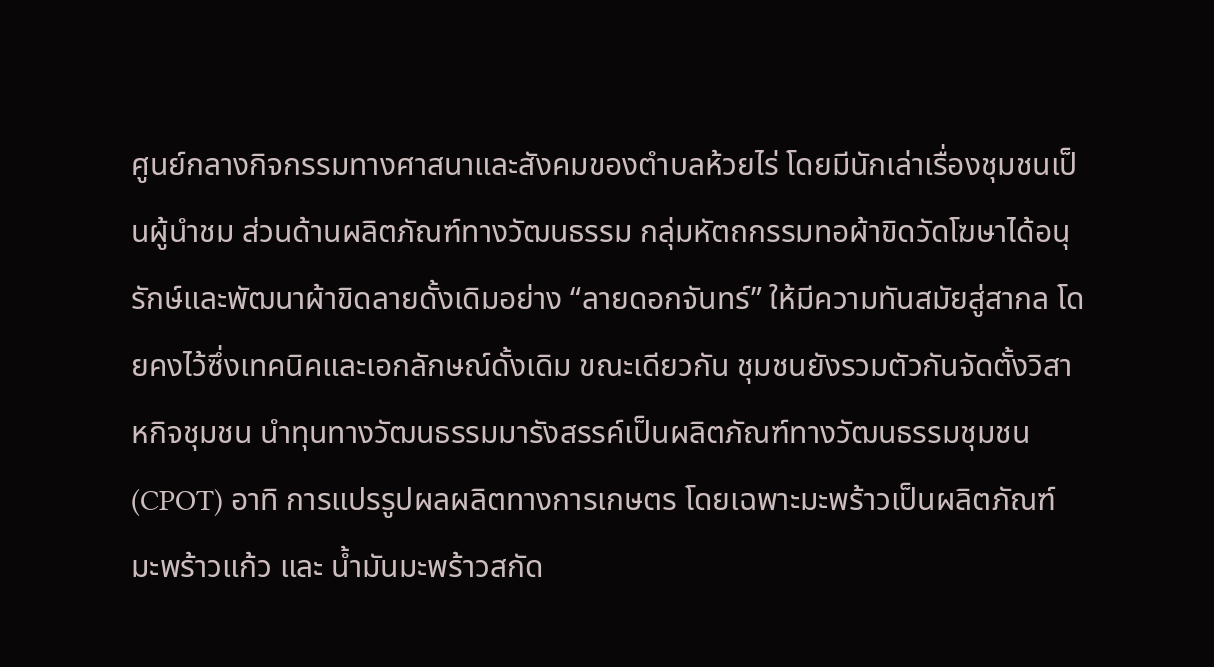ศูนย์กลางกิจกรรมทางศาสนาและสังคมของตำบลห้วยไร่ โดยมีนักเล่าเรื่องชุมชนเป็นผู้นำชม ส่วนด้านผลิตภัณฑ์ทางวัฒนธรรม กลุ่มหัตถกรรมทอผ้าขิดวัดโฆษาได้อนุรักษ์และพัฒนาผ้าขิดลายดั้งเดิมอย่าง “ลายดอกจันทร์” ให้มีความทันสมัยสู่สากล โดยคงไว้ซึ่งเทคนิคและเอกลักษณ์ดั้งเดิม ขณะเดียวกัน ชุมชนยังรวมตัวกันจัดตั้งวิสาหกิจชุมชน นำทุนทางวัฒนธรรมมารังสรรค์เป็นผลิตภัณฑ์ทางวัฒนธรรมชุมชน (CPOT) อาทิ การแปรรูปผลผลิตทางการเกษตร โดยเฉพาะมะพร้าวเป็นผลิตภัณฑ์ มะพร้าวแก้ว และ น้ำมันมะพร้าวสกัด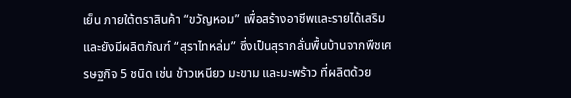เย็น ภายใต้ตราสินค้า “ขวัญหอม” เพื่อสร้างอาชีพและรายได้เสริม และยังมีผลิตภัณฑ์ “สุราไทหล่ม” ซึ่งเป็นสุรากลั่นพื้นบ้านจากพืชเศรษฐกิจ 5 ชนิด เช่น ข้าวเหนียว มะขาม และมะพร้าว ที่ผลิตด้วย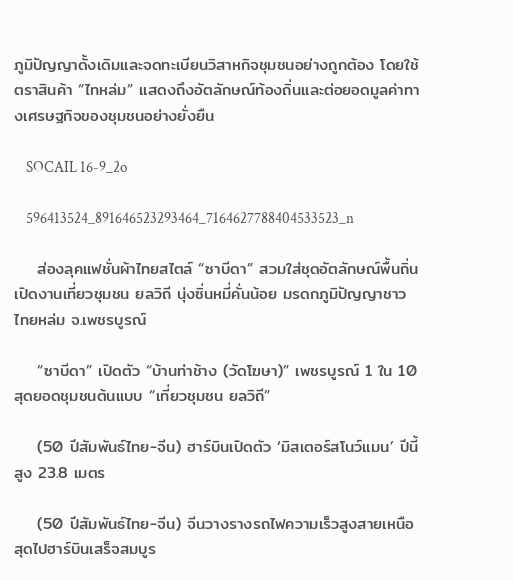ภูมิปัญญาดั้งเดิมและจดทะเบียนวิสาหกิจชุมชนอย่างถูกต้อง โดยใช้ตราสินค้า “ไทหล่ม” แสดงถึงอัตลักษณ์ท้องถิ่นและต่อยอดมูลค่าทางเศรษฐกิจของชุมชนอย่างยั่งยืน

    SOCAIL 16-9_2o

    596413524_891646523293464_7164627788404533523_n

    ส่องลุคแฟชั่นผ้าไทยสไตล์ “ซาบีดา” สวมใส่ชุดอัตลักษณ์พื้นถิ่น เปิดงานเที่ยวชุมชน ยลวิถี นุ่งซิ่นหมี่คั่นน้อย มรดกภูมิปัญญาชาวไทยหล่ม จ.เพชรบูรณ์

    “ซาบีดา” เปิดตัว “บ้านท่าช้าง (วัดโฆษา)” เพชรบูรณ์ 1 ใน 10 สุดยอดชุมชนต้นแบบ “เที่ยวชุมชน ยลวิถี”

    (50 ปีสัมพันธ์ไทย-จีน) ฮาร์บินเปิดตัว ‘มิสเตอร์สโนว์แมน’ ปีนี้สูง 23.8 เมตร

    (50 ปีสัมพันธ์ไทย-จีน) จีนวางรางรถไฟความเร็วสูงสายเหนือสุดไปฮาร์บินเสร็จสมบูร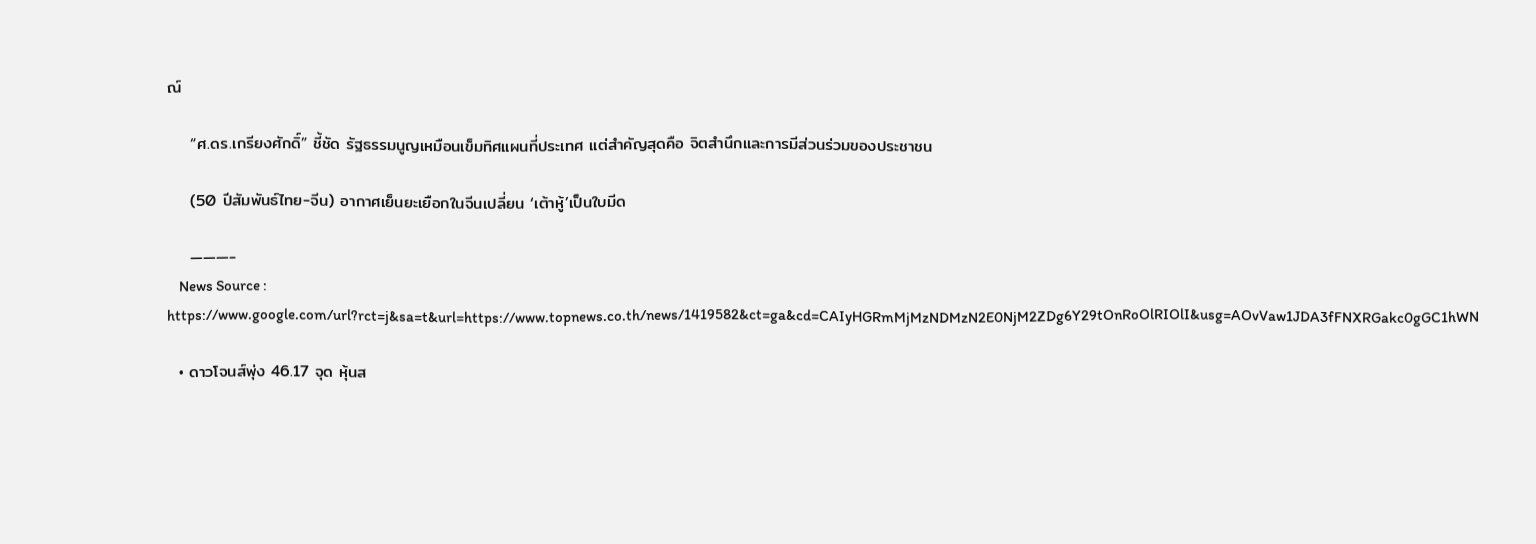ณ์

    “ศ.ดร.เกรียงศักดิ์” ชี้ชัด รัฐธรรมนูญเหมือนเข็มทิศแผนที่ประเทศ แต่สำคัญสุดคือ จิตสำนึกและการมีส่วนร่วมของประชาชน

    (50 ปีสัมพันธ์ไทย-จีน) อากาศเย็นยะเยือกในจีนเปลี่ยน ‘เต้าหู้’เป็นใบมีด

    ———-
    News Source : https://www.google.com/url?rct=j&sa=t&url=https://www.topnews.co.th/news/1419582&ct=ga&cd=CAIyHGRmMjMzNDMzN2E0NjM2ZDg6Y29tOnRoOlRIOlI&usg=AOvVaw1JDA3fFNXRGakc0gGC1hWN

  • ดาวโจนส์พุ่ง 46.17 จุด หุ้นส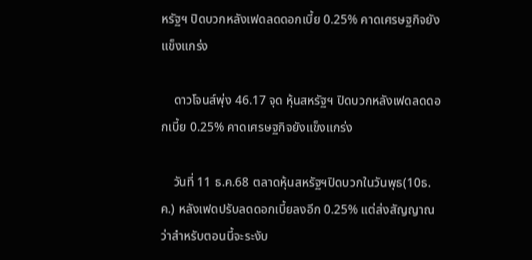หรัฐฯ ปิดบวกหลังเฟดลดดอกเบี้ย 0.25% คาดเศรษฐกิจยังแข็งแกร่ง

    ดาวโจนส์พุ่ง 46.17 จุด หุ้นสหรัฐฯ ปิดบวกหลังเฟดลดดอกเบี้ย 0.25% คาดเศรษฐกิจยังแข็งแกร่ง

    วันที่ 11 ธ.ค.68 ตลาดหุ้นสหรัฐฯปิดบวกในวันพุธ(10ธ.ค.) หลังเฟดปรับลดดอกเบี้ยลงอีก 0.25% แต่ส่งสัญญาณว่าสำหรับตอนนี้จะระงับ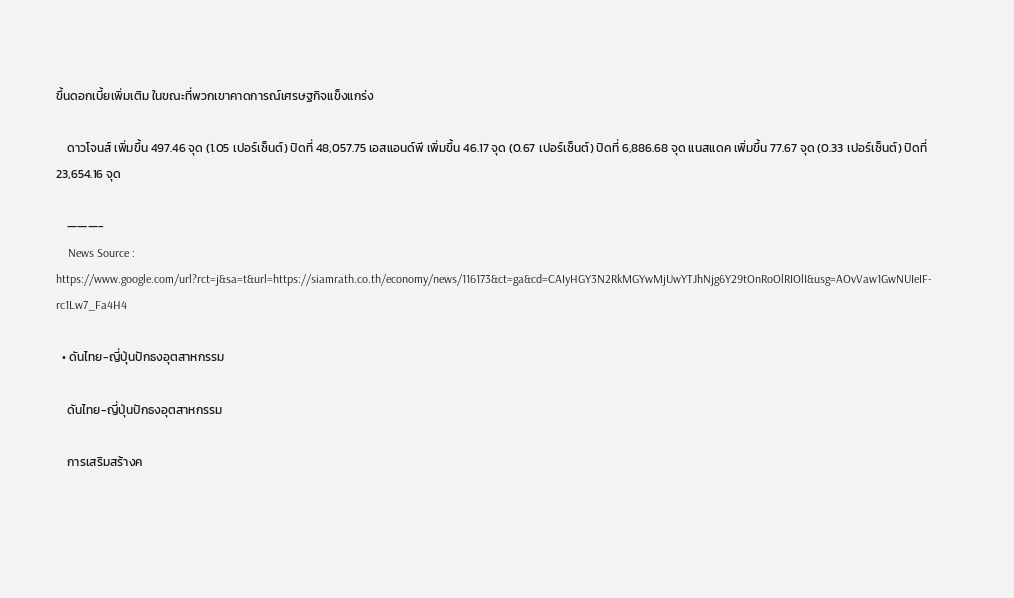ขึ้นดอกเบี้ยเพิ่มเติม ในขณะที่พวกเขาคาดการณ์เศรษฐกิจแข็งแกร่ง

    ดาวโจนส์ เพิ่มขึ้น 497.46 จุด (1.05 เปอร์เซ็นต์) ปิดที่ 48,057.75 เอสแอนด์พี เพิ่มขึ้น 46.17 จุด (0.67 เปอร์เซ็นต์) ปิดที่ 6,886.68 จุด แนสแดค เพิ่มขึ้น 77.67 จุด (0.33 เปอร์เซ็นต์) ปิดที่ 23,654.16 จุด

    ———-
    News Source : https://www.google.com/url?rct=j&sa=t&url=https://siamrath.co.th/economy/news/116173&ct=ga&cd=CAIyHGY3N2RkMGYwMjUwYTJhNjg6Y29tOnRoOlRIOlI&usg=AOvVaw1GwNUIeIF-rc1Lw7_Fa4H4

  • ดันไทย-ญี่ปุ่นปักธงอุตสาหกรรม

    ดันไทย-ญี่ปุ่นปักธงอุตสาหกรรม

    การเสริมสร้างค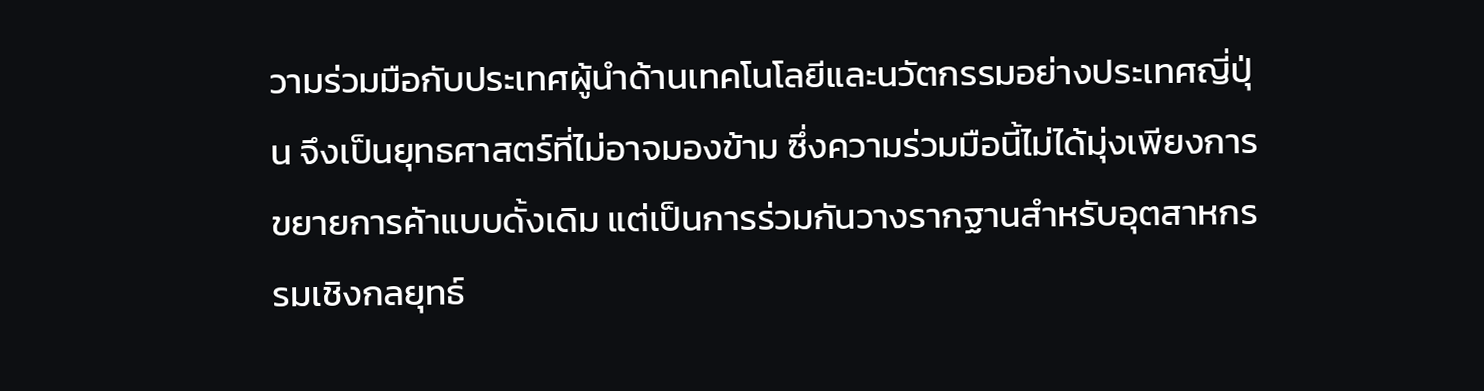วามร่วมมือกับประเทศผู้นำด้านเทคโนโลยีและนวัตกรรมอย่างประเทศญี่ปุ่น จึงเป็นยุทธศาสตร์ที่ไม่อาจมองข้าม ซึ่งความร่วมมือนี้ไม่ได้มุ่งเพียงการขยายการค้าแบบดั้งเดิม แต่เป็นการร่วมกันวางรากฐานสำหรับอุตสาหกรรมเชิงกลยุทธ์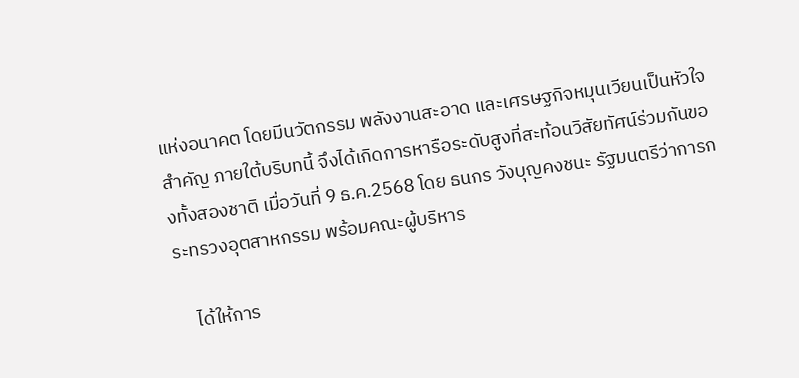แห่งอนาคต โดยมีนวัตกรรม พลังงานสะอาด และเศรษฐกิจหมุนเวียนเป็นหัวใจสำคัญ ภายใต้บริบทนี้ จึงได้เกิดการหารือระดับสูงที่สะท้อนวิสัยทัศน์ร่วมกันของทั้งสองชาติ เมื่อวันที่ 9 ธ.ค.2568 โดย ธนกร วังบุญคงชนะ รัฐมนตรีว่าการกระทรวงอุตสาหกรรม พร้อมคณะผู้บริหาร

    ได้ให้การ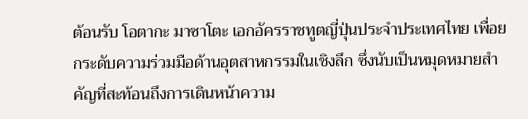ต้อนรับ โอตากะ มาซาโตะ เอกอัครราชทูตญี่ปุ่นประจำประเทศไทย เพื่อยกระดับความร่วมมือด้านอุตสาหกรรมในเชิงลึก ซึ่งนับเป็นหมุดหมายสำคัญที่สะท้อนถึงการเดินหน้าความ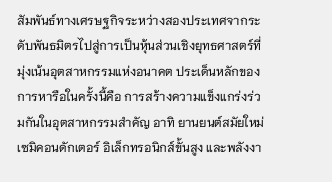สัมพันธ์ทางเศรษฐกิจระหว่างสองประเทศจากระดับพันธมิตรไปสู่การเป็นหุ้นส่วนเชิงยุทธศาสตร์ที่มุ่งเน้นอุตสาหกรรมแห่งอนาคต ประเด็นหลักของการหารือในครั้งนี้คือ การสร้างความแข็งแกร่งร่วมกันในอุตสาหกรรมสำคัญ อาทิ ยานยนต์สมัยใหม่ เซมิคอนดักเตอร์ อิเล็กทรอนิกส์ขั้นสูง และพลังงา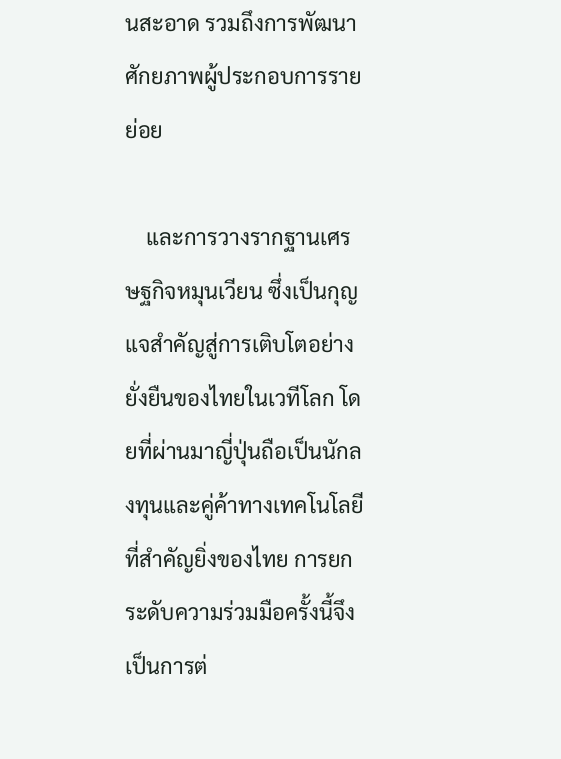นสะอาด รวมถึงการพัฒนาศักยภาพผู้ประกอบการรายย่อย

    และการวางรากฐานเศรษฐกิจหมุนเวียน ซึ่งเป็นกุญแจสำคัญสู่การเติบโตอย่างยั่งยืนของไทยในเวทีโลก โดยที่ผ่านมาญี่ปุ่นถือเป็นนักลงทุนและคู่ค้าทางเทคโนโลยีที่สำคัญยิ่งของไทย การยกระดับความร่วมมือครั้งนี้จึงเป็นการต่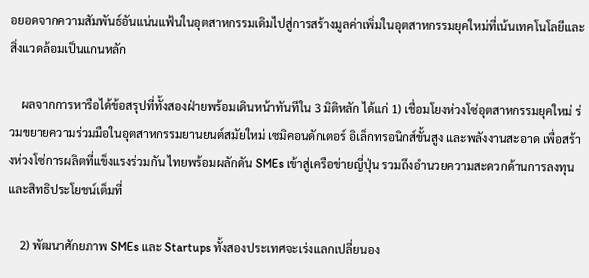อยอดจากความสัมพันธ์อันแน่นแฟ้นในอุตสาหกรรมเดิมไปสู่การสร้างมูลค่าเพิ่มในอุตสาหกรรมยุคใหม่ที่เน้นเทคโนโลยีและสิ่งแวดล้อมเป็นแกนหลัก

    ผลจากการหารือได้ข้อสรุปที่ทั้งสองฝ่ายพร้อมเดินหน้าทันทีใน 3 มิติหลัก ได้แก่ 1) เชื่อมโยงห่วงโซ่อุตสาหกรรมยุคใหม่ ร่วมขยายความร่วมมือในอุตสาหกรรมยานยนต์สมัยใหม่ เซมิคอนดักเตอร์ อิเล็กทรอนิกส์ขั้นสูง และพลังงานสะอาด เพื่อสร้างห่วงโซ่การผลิตที่แข็งแรงร่วมกัน ไทยพร้อมผลักดัน SMEs เข้าสู่เครือข่ายญี่ปุ่น รวมถึงอำนวยความสะดวกด้านการลงทุนและสิทธิประโยชน์เต็มที่

    2) พัฒนาศักยภาพ SMEs และ Startups ทั้งสองประเทศจะเร่งแลกเปลี่ยนอง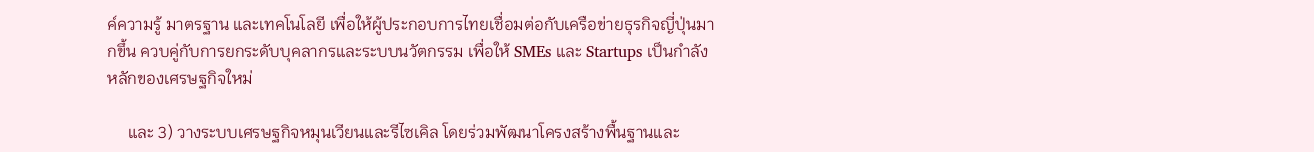ค์ความรู้ มาตรฐาน และเทคโนโลยี เพื่อให้ผู้ประกอบการไทยเชื่อมต่อกับเครือข่ายธุรกิจญี่ปุ่นมากขึ้น ควบคู่กับการยกระดับบุคลากรและระบบนวัตกรรม เพื่อให้ SMEs และ Startups เป็นกำลังหลักของเศรษฐกิจใหม่

     และ 3) วางระบบเศรษฐกิจหมุนเวียนและรีไซเคิล โดยร่วมพัฒนาโครงสร้างพื้นฐานและ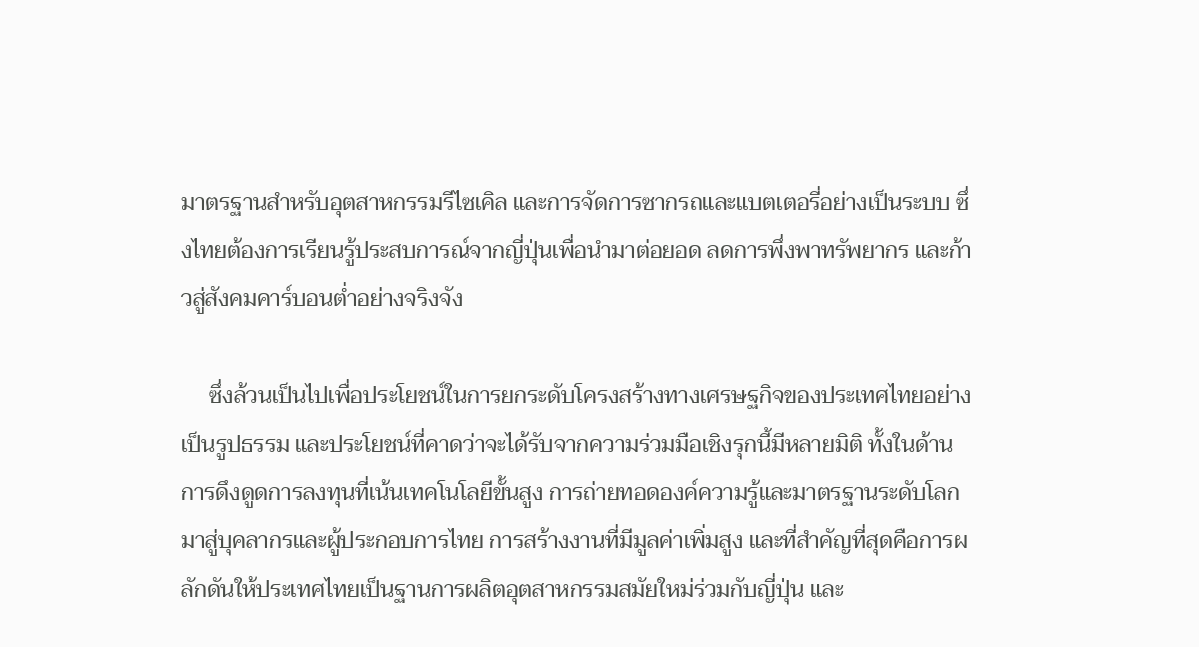มาตรฐานสำหรับอุตสาหกรรมรีไซเคิล และการจัดการซากรถและแบตเตอรี่อย่างเป็นระบบ ซึ่งไทยต้องการเรียนรู้ประสบการณ์จากญี่ปุ่นเพื่อนำมาต่อยอด ลดการพึ่งพาทรัพยากร และก้าวสู่สังคมคาร์บอนต่ำอย่างจริงจัง

     ซึ่งล้วนเป็นไปเพื่อประโยชน์ในการยกระดับโครงสร้างทางเศรษฐกิจของประเทศไทยอย่างเป็นรูปธรรม และประโยชน์ที่คาดว่าจะได้รับจากความร่วมมือเชิงรุกนี้มีหลายมิติ ทั้งในด้านการดึงดูดการลงทุนที่เน้นเทคโนโลยีขั้นสูง การถ่ายทอดองค์ความรู้และมาตรฐานระดับโลกมาสู่บุคลากรและผู้ประกอบการไทย การสร้างงานที่มีมูลค่าเพิ่มสูง และที่สำคัญที่สุดคือการผลักดันให้ประเทศไทยเป็นฐานการผลิตอุตสาหกรรมสมัยใหม่ร่วมกับญี่ปุ่น และ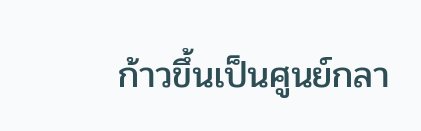ก้าวขึ้นเป็นศูนย์กลา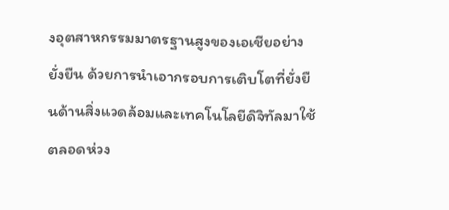งอุตสาหกรรมมาตรฐานสูงของเอเชียอย่างยั่งยืน ด้วยการนำเอากรอบการเติบโตที่ยั่งยืนด้านสิ่งแวดล้อมและเทคโนโลยีดิจิทัลมาใช้ตลอดห่วง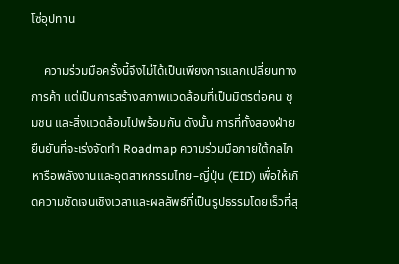โซ่อุปทาน

    ความร่วมมือครั้งนี้จึงไม่ได้เป็นเพียงการแลกเปลี่ยนทางการค้า แต่เป็นการสร้างสภาพแวดล้อมที่เป็นมิตรต่อคน ชุมชน และสิ่งแวดล้อมไปพร้อมกัน ดังนั้น การที่ทั้งสองฝ่ายยืนยันที่จะเร่งจัดทำ Roadmap ความร่วมมือภายใต้กลไกหารือพลังงานและอุตสาหกรรมไทย–ญี่ปุ่น (EID) เพื่อให้เกิดความชัดเจนเชิงเวลาและผลลัพธ์ที่เป็นรูปธรรมโดยเร็วที่สุ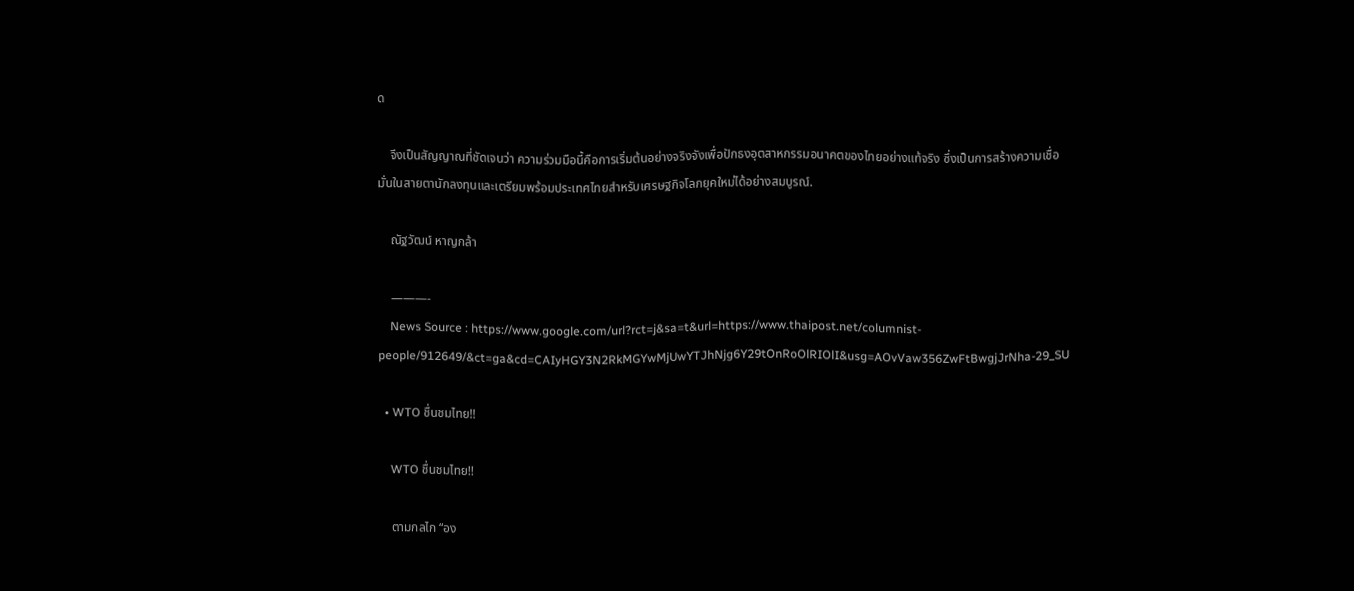ด

    จึงเป็นสัญญาณที่ชัดเจนว่า ความร่วมมือนี้คือการเริ่มต้นอย่างจริงจังเพื่อปักธงอุตสาหกรรมอนาคตของไทยอย่างแท้จริง ซึ่งเป็นการสร้างความเชื่อมั่นในสายตานักลงทุนและเตรียมพร้อมประเทศไทยสำหรับเศรษฐกิจโลกยุคใหม่ได้อย่างสมบูรณ์.

    ณัฐวัฒน์ หาญกล้า

    ———-
    News Source : https://www.google.com/url?rct=j&sa=t&url=https://www.thaipost.net/columnist-people/912649/&ct=ga&cd=CAIyHGY3N2RkMGYwMjUwYTJhNjg6Y29tOnRoOlRIOlI&usg=AOvVaw356ZwFtBwgjJrNha-29_SU

  • WTO ชื่นชมไทย!!

    WTO ชื่นชมไทย!!

    ตามกลไก “อง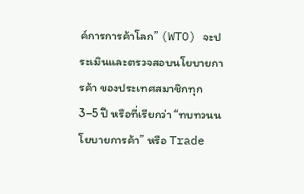ค์การการค้าโลก” (WTO) จะประเมินและตรวจสอบนโยบายการค้า ของประเทศสมาชิกทุก 3–5 ปี หรือที่เรียกว่า “ทบทวนนโยบายการค้า” หรือ Trade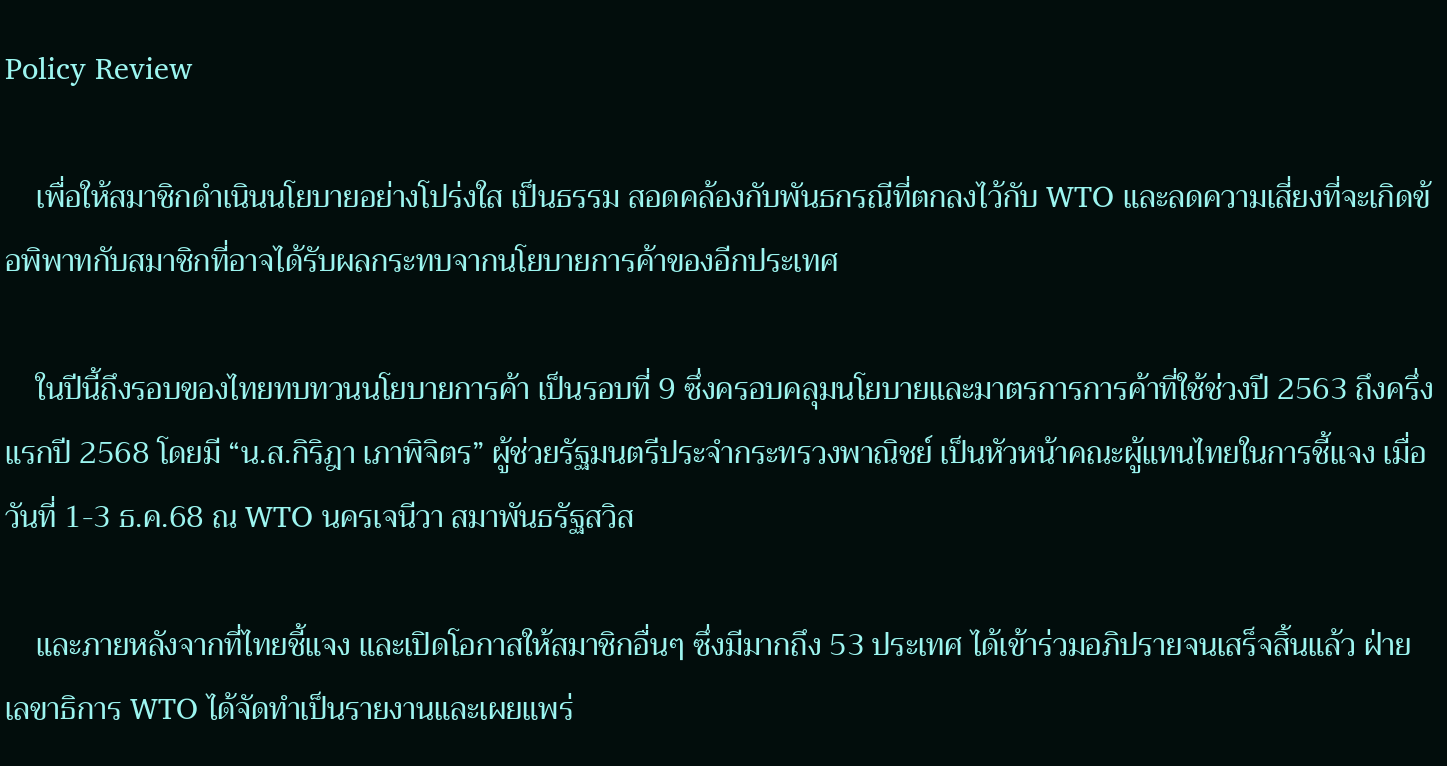Policy Review

    เพื่อให้สมาชิกดำเนินนโยบายอย่างโปร่งใส เป็นธรรม สอดคล้องกับพันธกรณีที่ตกลงไว้กับ WTO และลดความเสี่ยงที่จะเกิดข้อพิพาทกับสมาชิกที่อาจได้รับผลกระทบจากนโยบายการค้าของอีกประเทศ

    ในปีนี้ถึงรอบของไทยทบทวนนโยบายการค้า เป็นรอบที่ 9 ซึ่งครอบคลุมนโยบายและมาตรการการค้าที่ใช้ช่วงปี 2563 ถึงครึ่งแรกปี 2568 โดยมี “น.ส.กิริฎา เภาพิจิตร” ผู้ช่วยรัฐมนตรีประจำกระทรวงพาณิชย์ เป็นหัวหน้าคณะผู้แทนไทยในการชี้แจง เมื่อวันที่ 1-3 ธ.ค.68 ณ WTO นครเจนีวา สมาพันธรัฐสวิส

    และภายหลังจากที่ไทยชี้แจง และเปิดโอกาสให้สมาชิกอื่นๆ ซึ่งมีมากถึง 53 ประเทศ ได้เข้าร่วมอภิปรายจนเสร็จสิ้นแล้ว ฝ่ายเลขาธิการ WTO ได้จัดทำเป็นรายงานและเผยแพร่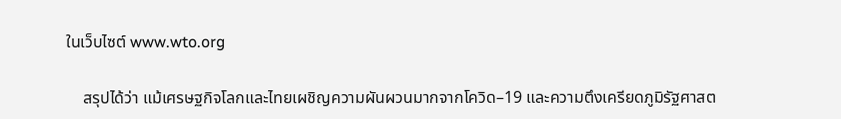ในเว็บไซต์ www.wto.org

    สรุปได้ว่า แม้เศรษฐกิจโลกและไทยเผชิญความผันผวนมากจากโควิด–19 และความตึงเครียดภูมิรัฐศาสต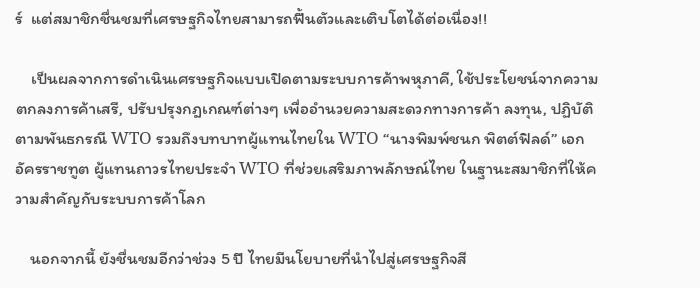ร์  แต่สมาชิกชื่นชมที่เศรษฐกิจไทยสามารถฟื้นตัวและเติบโตได้ต่อเนื่อง!!

    เป็นผลจากการดำเนินเศรษฐกิจแบบเปิดตามระบบการค้าพหุภาคี, ใช้ประโยชน์จากความตกลงการค้าเสรี, ปรับปรุงกฎเกณฑ์ต่างๆ เพื่ออำนวยความสะดวกทางการค้า ลงทุน, ปฏิบัติตามพันธกรณี WTO รวมถึงบทบาทผู้แทนไทยใน WTO “นางพิมพ์ชนก พิตต์ฟิลด์” เอกอัครราชทูต ผู้แทนถาวรไทยประจำ WTO ที่ช่วยเสริมภาพลักษณ์ไทย ในฐานะสมาชิกที่ให้ความสำคัญกับระบบการค้าโลก

    นอกจากนี้ ยังชื่นชมอีกว่าช่วง 5 ปี ไทยมีนโยบายที่นำไปสู่เศรษฐกิจสี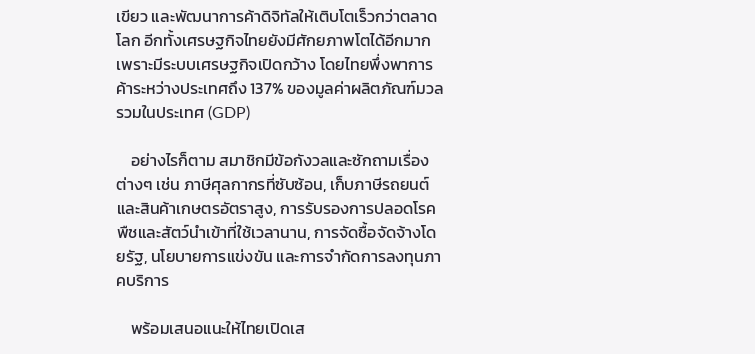เขียว และพัฒนาการค้าดิจิทัลให้เติบโตเร็วกว่าตลาดโลก อีกทั้งเศรษฐกิจไทยยังมีศักยภาพโตได้อีกมาก เพราะมีระบบเศรษฐกิจเปิดกว้าง โดยไทยพึ่งพาการค้าระหว่างประเทศถึง 137% ของมูลค่าผลิตภัณฑ์มวลรวมในประเทศ (GDP)

    อย่างไรก็ตาม สมาชิกมีข้อกังวลและซักถามเรื่องต่างๆ เช่น ภาษีศุลกากรที่ซับซ้อน, เก็บภาษีรถยนต์และสินค้าเกษตรอัตราสูง, การรับรองการปลอดโรคพืชและสัตว์นำเข้าที่ใช้เวลานาน, การจัดซื้อจัดจ้างโดยรัฐ, นโยบายการแข่งขัน และการจำกัดการลงทุนภาคบริการ

    พร้อมเสนอแนะให้ไทยเปิดเส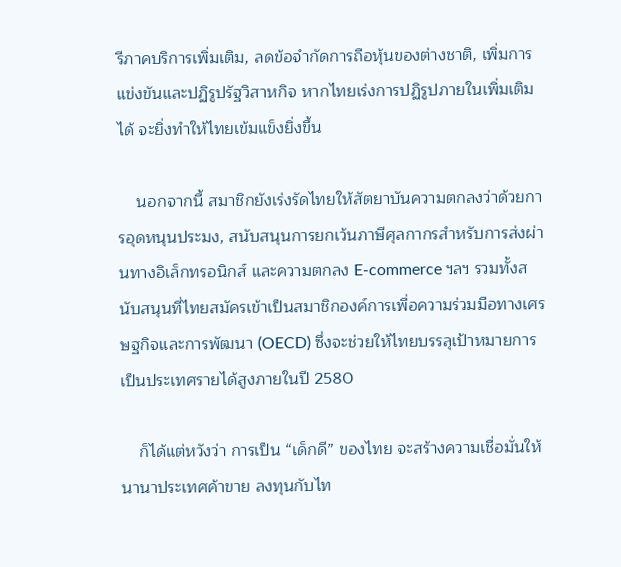รีภาคบริการเพิ่มเติม, ลดข้อจำกัดการถือหุ้นของต่างชาติ, เพิ่มการแข่งขันและปฏิรูปรัฐวิสาหกิจ หากไทยเร่งการปฏิรูปภายในเพิ่มเติมได้ จะยิ่งทำให้ไทยเข้มแข็งยิ่งขึ้น

    นอกจากนี้ สมาชิกยังเร่งรัดไทยให้สัตยาบันความตกลงว่าด้วยการอุดหนุนประมง, สนับสนุนการยกเว้นภาษีศุลกากรสำหรับการส่งผ่านทางอิเล็กทรอนิกส์ และความตกลง E-commerce ฯลฯ รวมทั้งสนับสนุนที่ไทยสมัครเข้าเป็นสมาชิกองค์การเพื่อความร่วมมือทางเศรษฐกิจและการพัฒนา (OECD) ซึ่งจะช่วยให้ไทยบรรลุเป้าหมายการเป็นประเทศรายได้สูงภายในปี 2580

    ก็ได้แต่หวังว่า การเป็น “เด็กดี” ของไทย จะสร้างความเชื่อมั่นให้นานาประเทศค้าขาย ลงทุนกับไท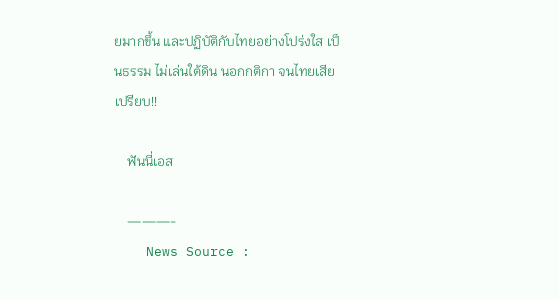ยมากขึ้น และปฏิบัติกับไทยอย่างโปร่งใส เป็นธรรม ไม่เล่นใต้ดิน นอกกติกา จนไทยเสียเปรียบ!!

    ฟันนี่เอส

    ———-
    News Source :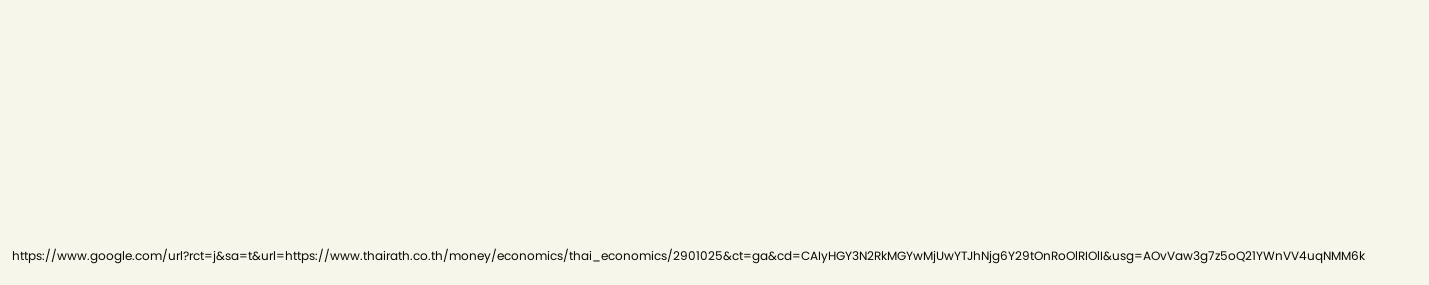https://www.google.com/url?rct=j&sa=t&url=https://www.thairath.co.th/money/economics/thai_economics/2901025&ct=ga&cd=CAIyHGY3N2RkMGYwMjUwYTJhNjg6Y29tOnRoOlRIOlI&usg=AOvVaw3g7z5oQ21YWnVV4uqNMM6k